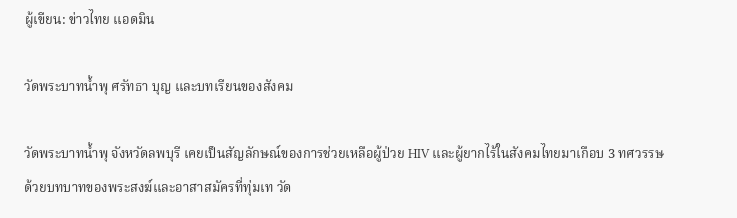ผู้เขียน: ข่าวไทย แอดมิน

วัดพระบาทน้ำพุ ศรัทธา บุญ และบทเรียนของสังคม

วัดพระบาทน้ำพุ จังหวัดลพบุรี เคยเป็นสัญลักษณ์ของการช่วยเหลือผู้ป่วย HIV และผู้ยากไร้ในสังคมไทยมาเกือบ 3 ทศวรรษ ด้วยบทบาทของพระสงฆ์และอาสาสมัครที่ทุ่มเท วัด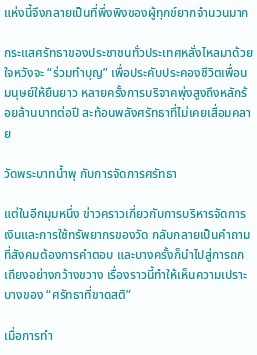แห่งนี้จึงกลายเป็นที่พึ่งพิงของผู้ทุกข์ยากจำนวนมาก

กระแสศรัทธาของประชาชนทั่วประเทศหลั่งไหลมาด้วยใจหวังจะ “ร่วมทำบุญ” เพื่อประคับประคองชีวิตเพื่อนมนุษย์ให้ยืนยาว หลายครั้งการบริจาคพุ่งสูงถึงหลักร้อยล้านบาทต่อปี สะท้อนพลังศรัทธาที่ไม่เคยเสื่อมคลาย

วัดพระบาทน้ำพุ กับการจัดการศรัทธา

แต่ในอีกมุมหนึ่ง ข่าวคราวเกี่ยวกับการบริหารจัดการเงินและการใช้ทรัพยากรของวัด กลับกลายเป็นคำถามที่สังคมต้องการคำตอบ และบางครั้งก็นำไปสู่การถกเถียงอย่างกว้างขวาง เรื่องราวนี้ทำให้เห็นความเปราะบางของ “ศรัทธาที่ขาดสติ”

เมื่อการทำ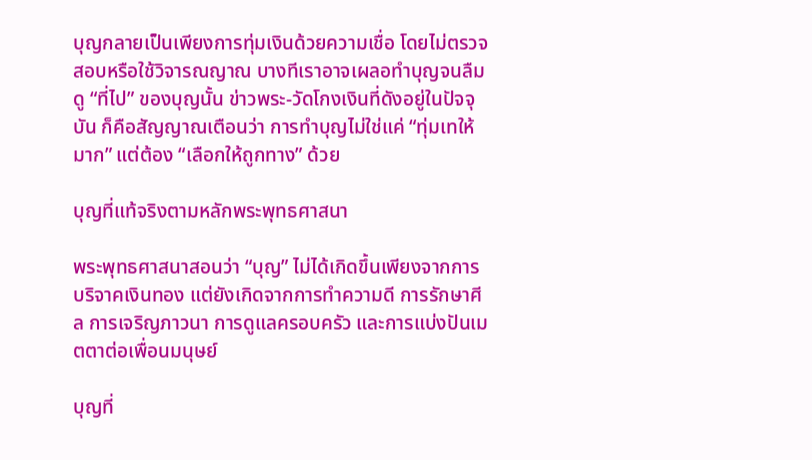บุญกลายเป็นเพียงการทุ่มเงินด้วยความเชื่อ โดยไม่ตรวจสอบหรือใช้วิจารณญาณ บางทีเราอาจเผลอทำบุญจนลืมดู “ที่ไป” ของบุญนั้น ข่าวพระ-วัดโกงเงินที่ดังอยู่ในปัจจุบัน ก็คือสัญญาณเตือนว่า การทำบุญไม่ใช่แค่ “ทุ่มเทให้มาก” แต่ต้อง “เลือกให้ถูกทาง” ด้วย

บุญที่แท้จริงตามหลักพระพุทธศาสนา

พระพุทธศาสนาสอนว่า “บุญ” ไม่ได้เกิดขึ้นเพียงจากการบริจาคเงินทอง แต่ยังเกิดจากการทำความดี การรักษาศีล การเจริญภาวนา การดูแลครอบครัว และการแบ่งปันเมตตาต่อเพื่อนมนุษย์

บุญที่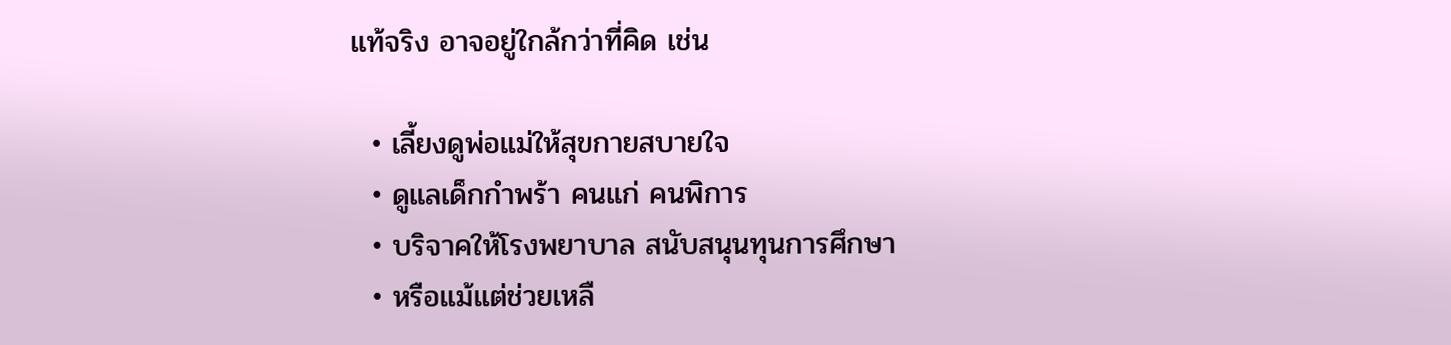แท้จริง อาจอยู่ใกล้กว่าที่คิด เช่น

  • เลี้ยงดูพ่อแม่ให้สุขกายสบายใจ
  • ดูแลเด็กกำพร้า คนแก่ คนพิการ
  • บริจาคให้โรงพยาบาล สนับสนุนทุนการศึกษา
  • หรือแม้แต่ช่วยเหลื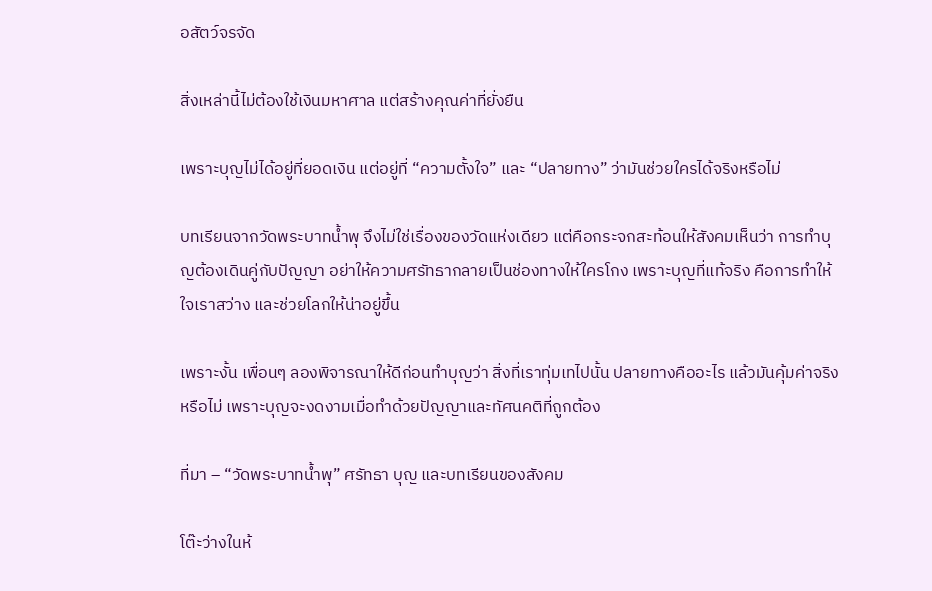อสัตว์จรจัด

สิ่งเหล่านี้ไม่ต้องใช้เงินมหาศาล แต่สร้างคุณค่าที่ยั่งยืน

เพราะบุญไม่ได้อยู่ที่ยอดเงิน แต่อยู่ที่ “ความตั้งใจ” และ “ปลายทาง” ว่ามันช่วยใครได้จริงหรือไม่

บทเรียนจากวัดพระบาทน้ำพุ จึงไม่ใช่เรื่องของวัดแห่งเดียว แต่คือกระจกสะท้อนให้สังคมเห็นว่า การทำบุญต้องเดินคู่กับปัญญา อย่าให้ความศรัทธากลายเป็นช่องทางให้ใครโกง เพราะบุญที่แท้จริง คือการทำให้ใจเราสว่าง และช่วยโลกให้น่าอยู่ขึ้น

เพราะงั้น เพื่อนๆ ลองพิจารณาให้ดีก่อนทำบุญว่า สิ่งที่เราทุ่มเทไปนั้น ปลายทางคืออะไร แล้วมันคุ้มค่าจริงหรือไม่ เพราะบุญจะงดงามเมื่อทำด้วยปัญญาและทัศนคติที่ถูกต้อง

ที่มา – “วัดพระบาทน้ำพุ” ศรัทธา บุญ และบทเรียนของสังคม

โต๊ะว่างในห้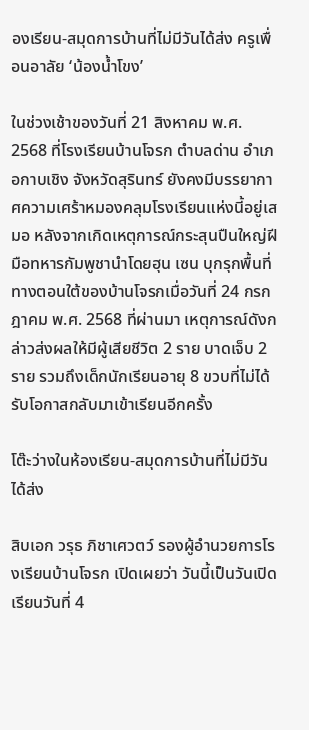องเรียน-สมุดการบ้านที่ไม่มีวันได้ส่ง ครูเพื่อนอาลัย ‘น้องน้ำโขง’

ในช่วงเช้าของวันที่ 21 สิงหาคม พ.ศ. 2568 ที่โรงเรียนบ้านโจรก ตำบลด่าน อำเภอกาบเชิง จังหวัดสุรินทร์ ยังคงมีบรรยากาศความเศร้าหมองคลุมโรงเรียนแห่งนี้อยู่เสมอ หลังจากเกิดเหตุการณ์กระสุนปืนใหญ่ฝีมือทหารกัมพูชานำโดยฮุน เซน บุกรุกพื้นที่ทางตอนใต้ของบ้านโจรกเมื่อวันที่ 24 กรกฎาคม พ.ศ. 2568 ที่ผ่านมา เหตุการณ์ดังกล่าวส่งผลให้มีผู้เสียชีวิต 2 ราย บาดเจ็บ 2 ราย รวมถึงเด็กนักเรียนอายุ 8 ขวบที่ไม่ได้รับโอกาสกลับมาเข้าเรียนอีกครั้ง

โต๊ะว่างในห้องเรียน-สมุดการบ้านที่ไม่มีวันได้ส่ง

สิบเอก วรุธ ภิชาเศวตว์ รองผู้อำนวยการโรงเรียนบ้านโจรก เปิดเผยว่า วันนี้เป็นวันเปิดเรียนวันที่ 4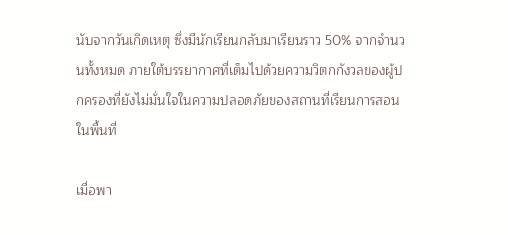นับจากวันเกิดเหตุ ซึ่งมีนักเรียนกลับมาเรียนราว 50% จากจำนวนทั้งหมด ภายใต้บรรยากาศที่เต็มไปด้วยความวิตกกังวลของผู้ปกครองที่ยังไม่มั่นใจในความปลอดภัยของสถานที่เรียนการสอนในพื้นที่

เมื่อพา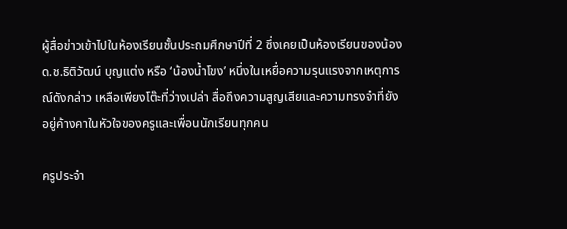ผู้สื่อข่าวเข้าไปในห้องเรียนชั้นประถมศึกษาปีที่ 2 ซึ่งเคยเป็นห้องเรียนของน้อง ด.ช.ธิติวัฒน์ บุญแต่ง หรือ ‘น้องน้ำโขง’ หนึ่งในเหยื่อความรุนแรงจากเหตุการณ์ดังกล่าว เหลือเพียงโต๊ะที่ว่างเปล่า สื่อถึงความสูญเสียและความทรงจำที่ยังอยู่ค้างคาในหัวใจของครูและเพื่อนนักเรียนทุกคน

ครูประจำ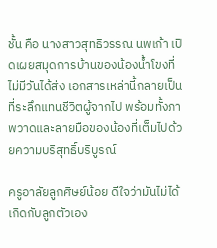ชั้น คือ นางสาวสุทธิวรรณ นพเก้า เปิดเผยสมุดการบ้านของน้องน้ำโขงที่ไม่มีวันได้ส่ง เอกสารเหล่านี้กลายเป็นที่ระลึกแทนชีวิตผู้จากไป พร้อมทั้งภาพวาดและลายมือของน้องที่เต็มไปด้วยความบริสุทธิ์บริบูรณ์

ครูอาลัยลูกศิษย์น้อย ดีใจว่ามันไม่ได้เกิดกับลูกตัวเอง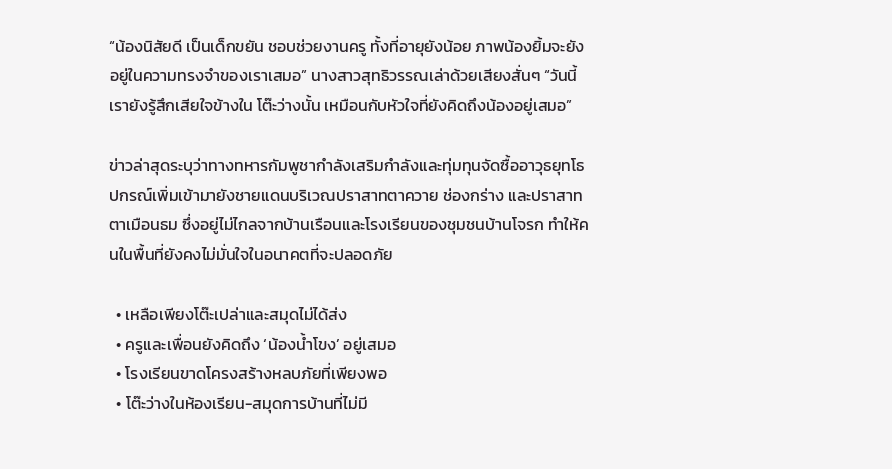“น้องนิสัยดี เป็นเด็กขยัน ชอบช่วยงานครู ทั้งที่อายุยังน้อย ภาพน้องยิ้มจะยังอยู่ในความทรงจำของเราเสมอ” นางสาวสุทธิวรรณเล่าด้วยเสียงสั่นๆ “วันนี้เรายังรู้สึกเสียใจข้างใน โต๊ะว่างนั้น เหมือนกับหัวใจที่ยังคิดถึงน้องอยู่เสมอ”

ข่าวล่าสุดระบุว่าทางทหารกัมพูชากำลังเสริมกำลังและทุ่มทุนจัดซื้ออาวุธยุทโธปกรณ์เพิ่มเข้ามายังชายแดนบริเวณปราสาทตาควาย ช่องกร่าง และปราสาทตาเมือนธม ซึ่งอยู่ไม่ไกลจากบ้านเรือนและโรงเรียนของชุมชนบ้านโจรก ทำให้คนในพื้นที่ยังคงไม่มั่นใจในอนาคตที่จะปลอดภัย

  • เหลือเพียงโต๊ะเปล่าและสมุดไม่ได้ส่ง
  • ครูและเพื่อนยังคิดถึง ‘น้องน้ำโขง’ อยู่เสมอ
  • โรงเรียนขาดโครงสร้างหลบภัยที่เพียงพอ
  • โต๊ะว่างในห้องเรียน-สมุดการบ้านที่ไม่มี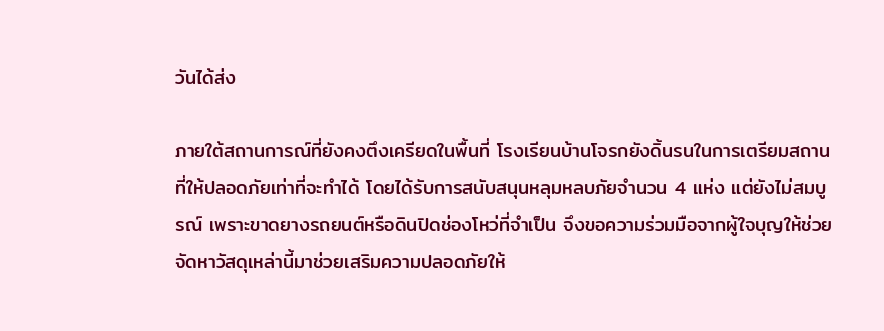วันได้ส่ง

ภายใต้สถานการณ์ที่ยังคงตึงเครียดในพื้นที่ โรงเรียนบ้านโจรกยังดิ้นรนในการเตรียมสถานที่ให้ปลอดภัยเท่าที่จะทำได้ โดยได้รับการสนับสนุนหลุมหลบภัยจำนวน 4 แห่ง แต่ยังไม่สมบูรณ์ เพราะขาดยางรถยนต์หรือดินปิดช่องโหว่ที่จำเป็น จึงขอความร่วมมือจากผู้ใจบุญให้ช่วยจัดหาวัสดุเหล่านี้มาช่วยเสริมความปลอดภัยให้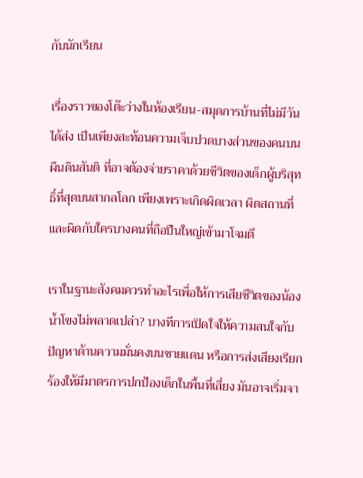กับนักเรียน

เรื่องราวของโต๊ะว่างในห้องเรียน-สมุดการบ้านที่ไม่มีวันได้ส่ง เป็นเพียงสะท้อนความเจ็บปวดบางส่วนของคนบนผืนดินสันติ ที่อาจต้องจ่ายราคาด้วยชีวิตของเด็กผู้บริสุทธิ์ที่สุดบนสากลโลก เพียงเพราะเกิดผิดเวลา ผิดสถานที่ และผิดกับใครบางคนที่ถือปืนใหญ่เข้ามาโจมตี

เราในฐานะสังคมควรทำอะไรเพื่อให้การเสียชีวิตของน้องน้ำโขงไม่พลาดเปล่า? บางทีการเปิดใจให้ความสนใจกับปัญหาด้านความมั่นคงบนชายแดน หรือการส่งเสียงเรียกร้องให้มีมาตรการปกป้องเด็กในพื้นที่เสี่ยง มันอาจเริ่มจา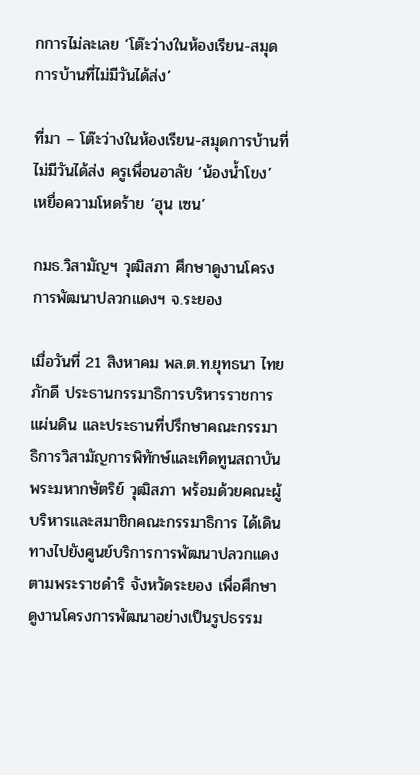กการไม่ละเลย ‘โต๊ะว่างในห้องเรียน-สมุดการบ้านที่ไม่มีวันได้ส่ง’

ที่มา – โต๊ะว่างในห้องเรียน-สมุดการบ้านที่ไม่มีวันได้ส่ง ครูเพื่อนอาลัย ‘น้องน้ำโขง’ เหยื่อความโหดร้าย ‘ฮุน เซน’

กมธ.วิสามัญฯ วุฒิสภา ศึกษาดูงานโครงการพัฒนาปลวกแดงฯ จ.ระยอง

เมื่อวันที่ 21 สิงหาคม พล.ต.ท.ยุทธนา ไทยภักดี ประธานกรรมาธิการบริหารราชการแผ่นดิน และประธานที่ปรึกษาคณะกรรมาธิการวิสามัญการพิทักษ์และเทิดทูนสถาบันพระมหากษัตริย์ วุฒิสภา พร้อมด้วยคณะผู้บริหารและสมาชิกคณะกรรมาธิการ ได้เดินทางไปยังศูนย์บริการการพัฒนาปลวกแดงตามพระราชดำริ จังหวัดระยอง เพื่อศึกษาดูงานโครงการพัฒนาอย่างเป็นรูปธรรม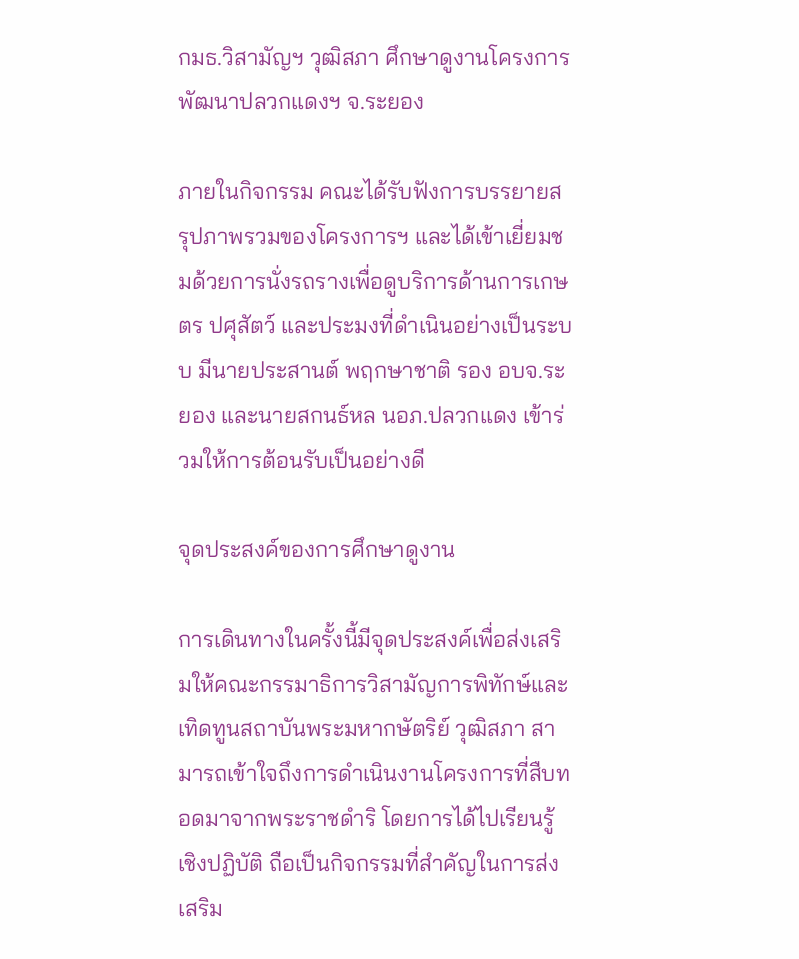กมธ.วิสามัญฯ วุฒิสภา ศึกษาดูงานโครงการพัฒนาปลวกแดงฯ จ.ระยอง

ภายในกิจกรรม คณะได้รับฟังการบรรยายสรุปภาพรวมของโครงการฯ และได้เข้าเยี่ยมชมด้วยการนั่งรถรางเพื่อดูบริการด้านการเกษตร ปศุสัตว์ และประมงที่ดำเนินอย่างเป็นระบบ มีนายประสานต์ พฤกษาชาติ รอง อบจ.ระยอง และนายสกนธ์หล นอภ.ปลวกแดง เข้าร่วมให้การต้อนรับเป็นอย่างดี

จุดประสงค์ของการศึกษาดูงาน

การเดินทางในครั้งนี้มีจุดประสงค์เพื่อส่งเสริมให้คณะกรรมาธิการวิสามัญการพิทักษ์และเทิดทูนสถาบันพระมหากษัตริย์ วุฒิสภา สามารถเข้าใจถึงการดำเนินงานโครงการที่สืบทอดมาจากพระราชดำริ โดยการได้ไปเรียนรู้เชิงปฏิบัติ ถือเป็นกิจกรรมที่สำคัญในการส่งเสริม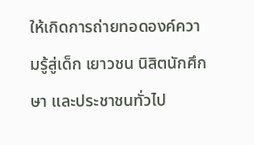ให้เกิดการถ่ายทอดองค์ความรู้สู่เด็ก เยาวชน นิสิตนักศึกษา และประชาชนทั่วไป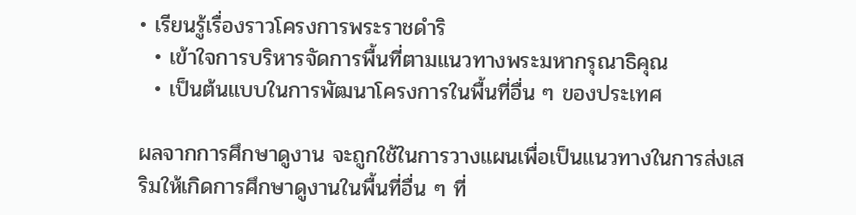• เรียนรู้เรื่องราวโครงการพระราชดำริ
  • เข้าใจการบริหารจัดการพื้นที่ตามแนวทางพระมหากรุณาธิคุณ
  • เป็นต้นแบบในการพัฒนาโครงการในพื้นที่อื่น ๆ ของประเทศ

ผลจากการศึกษาดูงาน จะถูกใช้ในการวางแผนเพื่อเป็นแนวทางในการส่งเสริมให้เกิดการศึกษาดูงานในพื้นที่อื่น ๆ ที่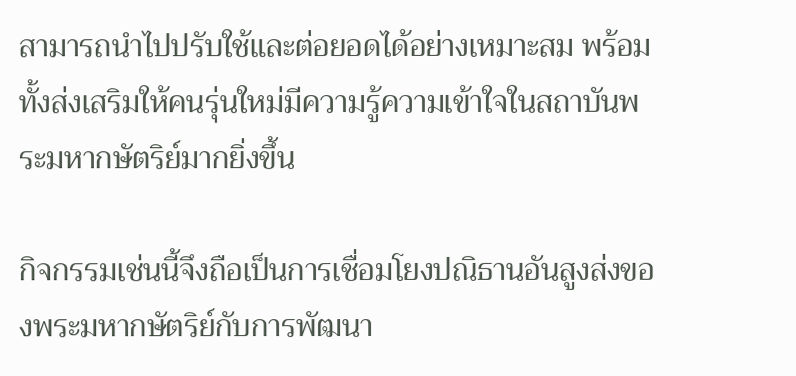สามารถนำไปปรับใช้และต่อยอดได้อย่างเหมาะสม พร้อมทั้งส่งเสริมให้คนรุ่นใหม่มีความรู้ความเข้าใจในสถาบันพระมหากษัตริย์มากยิ่งขึ้น

กิจกรรมเช่นนี้จึงถือเป็นการเชื่อมโยงปณิธานอันสูงส่งของพระมหากษัตริย์กับการพัฒนา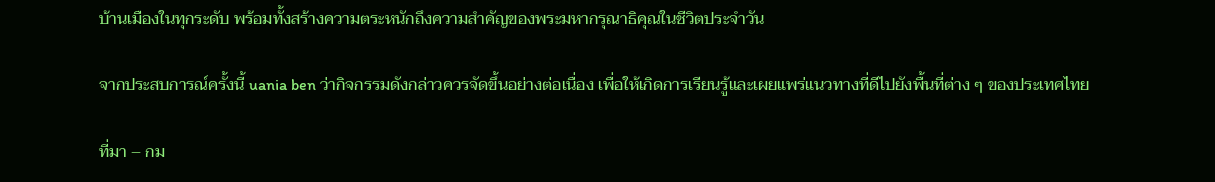บ้านเมืองในทุกระดับ พร้อมทั้งสร้างความตระหนักถึงความสำคัญของพระมหากรุณาธิคุณในชีวิตประจำวัน

จากประสบการณ์ครั้งนี้ uania ben ว่ากิจกรรมดังกล่าวควรจัดขึ้นอย่างต่อเนื่อง เพื่อให้เกิดการเรียนรู้และเผยแพร่แนวทางที่ดีไปยังพื้นที่ต่าง ๆ ของประเทศไทย

ที่มา – กม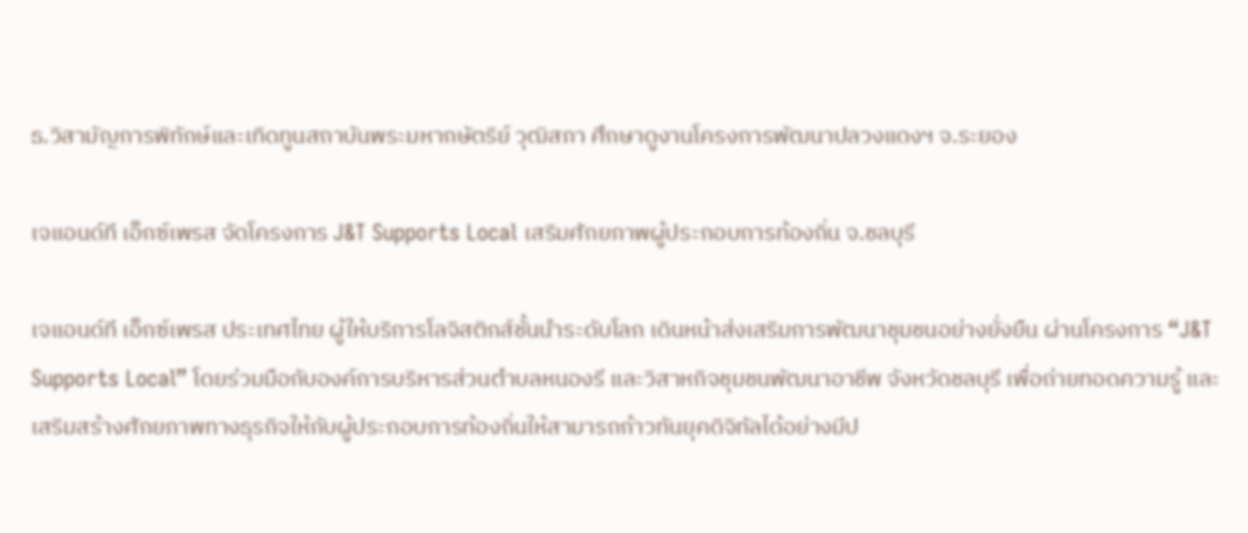ธ.วิสามัญการพิทักษ์และเทิดทูนสถาบันพระมหากษัตริย์ วุฒิสภา ศึกษาดูงานโครงการพัฒนาปลวงแดงฯ จ.ระยอง

เจแอนด์ที เอ็กซ์เพรส จัดโครงการ J&T Supports Local เสริมศักยภาพผู้ประกอบการท้องถิ่น จ.ชลบุรี

เจแอนด์ที เอ็กซ์เพรส ประเทศไทย ผู้ให้บริการโลจิสติกส์ชั้นนำระดับโลก เดินหน้าส่งเสริมการพัฒนาชุมชนอย่างยั่งยืน ผ่านโครงการ “J&T Supports Local” โดยร่วมมือกับองค์การบริหารส่วนตำบลหนองรี และวิสาหกิจชุมชนพัฒนาอาชีพ จังหวัดชลบุรี เพื่อถ่ายทอดความรู้ และเสริมสร้างศักยภาพทางธุรกิจให้กับผู้ประกอบการท้องถิ่นให้สามารถก้าวทันยุคดิจิทัลได้อย่างมีป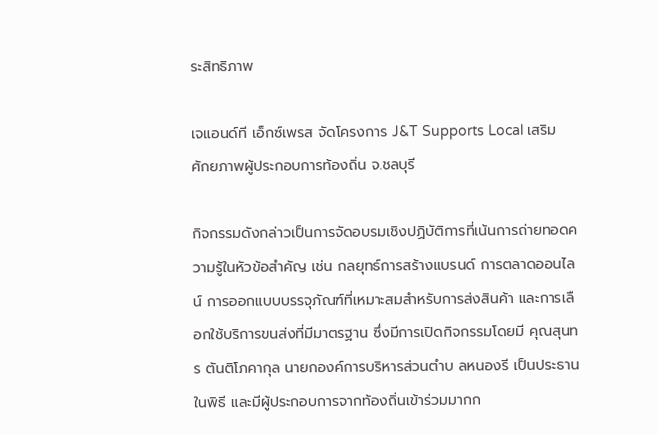ระสิทธิภาพ

เจแอนด์ที เอ็กซ์เพรส จัดโครงการ J&T Supports Local เสริมศักยภาพผู้ประกอบการท้องถิ่น จ.ชลบุรี

กิจกรรมดังกล่าวเป็นการจัดอบรมเชิงปฏิบัติการที่เน้นการถ่ายทอดความรู้ในหัวข้อสำคัญ เช่น กลยุทธ์การสร้างแบรนด์ การตลาดออนไลน์ การออกแบบบรรจุภัณฑ์ที่เหมาะสมสำหรับการส่งสินค้า และการเลือกใช้บริการขนส่งที่มีมาตรฐาน ซึ่งมีการเปิดกิจกรรมโดยมี คุณสุนทร ตันติโภคากุล นายกองค์การบริหารส่วนตำบ ลหนองรี เป็นประธานในพิธี และมีผู้ประกอบการจากท้องถิ่นเข้าร่วมมากก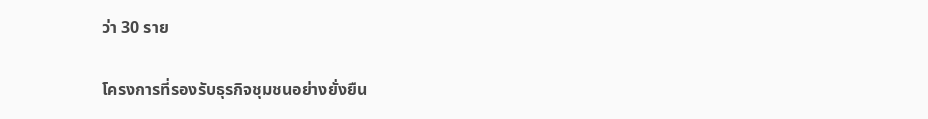ว่า 30 ราย

โครงการที่รองรับธุรกิจชุมชนอย่างยั่งยืน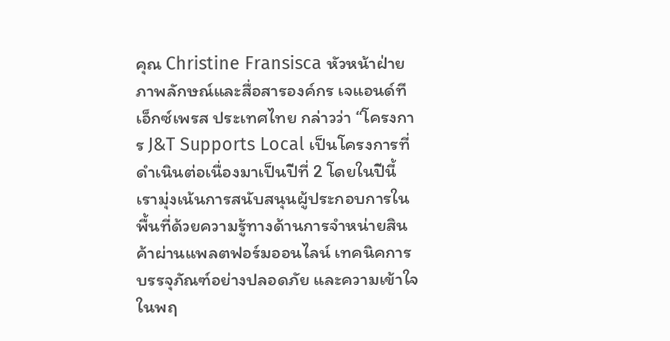คุณ Christine Fransisca หัวหน้าฝ่ายภาพลักษณ์และสื่อสารองค์กร เจแอนด์ที เอ็กซ์เพรส ประเทศไทย กล่าวว่า “โครงการ J&T Supports Local เป็นโครงการที่ดำเนินต่อเนื่องมาเป็นปีที่ 2 โดยในปีนี้ เรามุ่งเน้นการสนับสนุนผู้ประกอบการในพื้นที่ด้วยความรู้ทางด้านการจำหน่ายสินค้าผ่านแพลตฟอร์มออนไลน์ เทคนิคการบรรจุภัณฑ์อย่างปลอดภัย และความเข้าใจในพฤ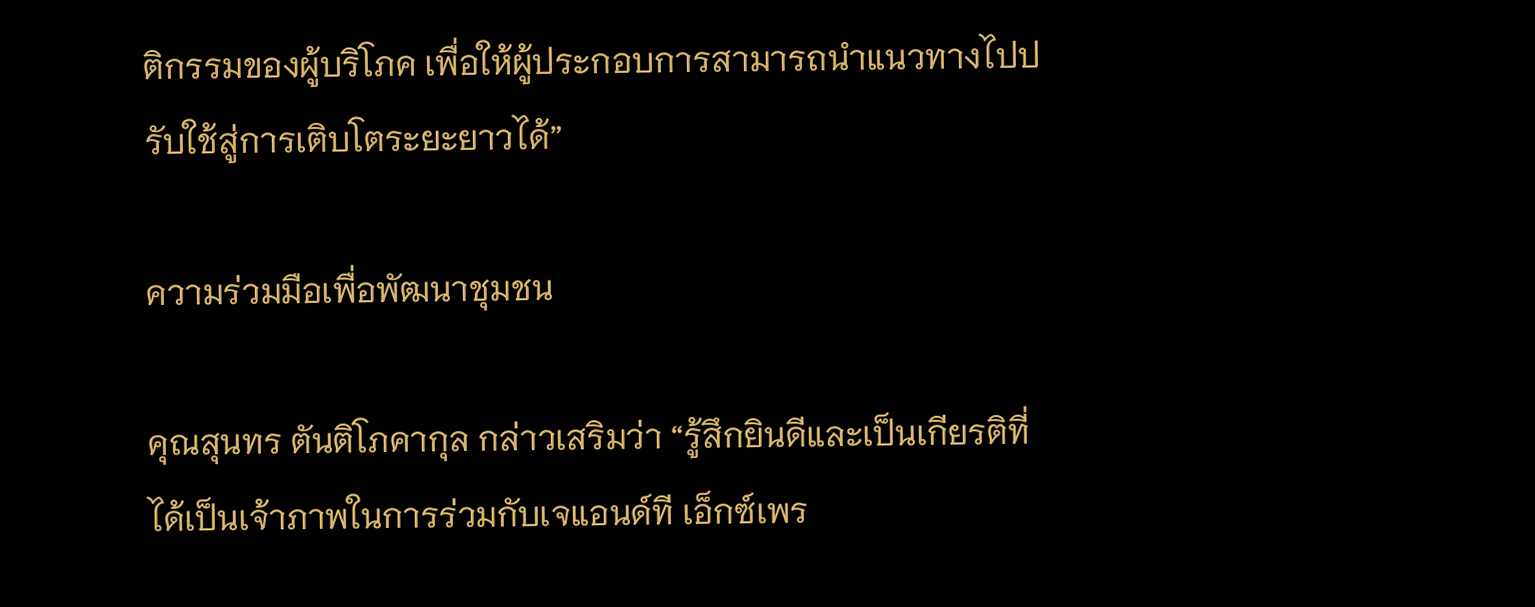ติกรรมของผู้บริโภค เพื่อให้ผู้ประกอบการสามารถนำแนวทางไปปรับใช้สู่การเติบโตระยะยาวได้”

ความร่วมมือเพื่อพัฒนาชุมชน

คุณสุนทร ตันติโภคากุล กล่าวเสริมว่า “รู้สึกยินดีและเป็นเกียรติที่ได้เป็นเจ้าภาพในการร่วมกับเจแอนด์ที เอ็กซ์เพร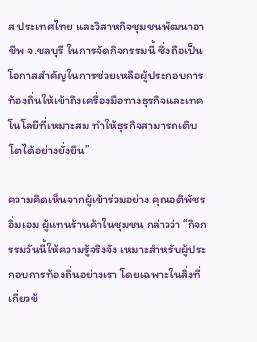ส ประเทศไทย และวิสาหกิจชุมชนพัฒนาอาชีพ จ.ชลบุรี ในการจัดกิจกรรมนี้ ซึ่งถือเป็นโอกาสสำคัญในการช่วยเหลือผู้ประกอบการท้องถิ่นให้เข้าถึงเครื่องมือทางธุรกิจและเทคโนโลยีที่เหมาะสม ทำให้ธุรกิจสามารถเติบโตได้อย่างยั่งยืน”

ความคิดเห็นจากผู้เข้าร่วมอย่าง คุณอติพัชร อิ่มเอม ผู้แทนร้านค้าในชุมชน กล่าวว่า “กิจกรรมวันนี้ให้ความรู้จริงจัง เหมาะสำหรับผู้ประกอบการท้องถิ่นอย่างเรา โดยเฉพาะในสิ่งที่เกี่ยวข้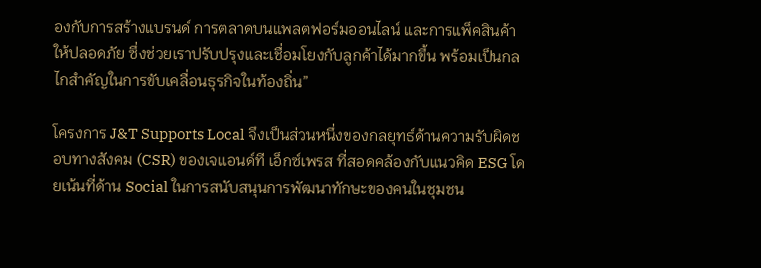องกับการสร้างแบรนด์ การตลาดบนแพลตฟอร์มออนไลน์ และการแพ็คสินค้าให้ปลอดภัย ซึ่งช่วยเราปรับปรุงและเชื่อมโยงกับลูกค้าได้มากขึ้น พร้อมเป็นกลไกสำคัญในการขับเคลื่อนธุรกิจในท้องถิ่น”

โครงการ J&T Supports Local จึงเป็นส่วนหนึ่งของกลยุทธ์ด้านความรับผิดชอบทางสังคม (CSR) ของเจแอนด์ที เอ็กซ์เพรส ที่สอดคล้องกับแนวคิด ESG โดยเน้นที่ด้าน Social ในการสนับสนุนการพัฒนาทักษะของคนในชุมชน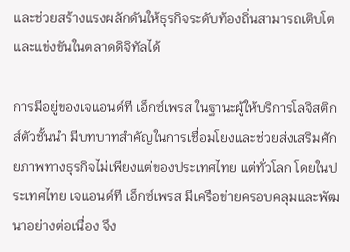และช่วยสร้างแรงผลักดันให้ธุรกิจระดับท้องถิ่นสามารถเติบโตและแข่งขันในตลาดดิจิทัลได้

การมีอยู่ของเจแอนด์ที เอ็กซ์เพรส ในฐานะผู้ให้บริการโลจิสติกส์ตัวชั้นนำ มีบทบาทสำคัญในการเชื่อมโยงและช่วยส่งเสริมศักยภาพทางธุรกิจไม่เพียงแต่ของประเทศไทย แต่ทั่วโลก โดยในประเทศไทย เจแอนด์ที เอ็กซ์เพรส มีเครือข่ายครอบคลุมและพัฒนาอย่างต่อเนื่อง จึง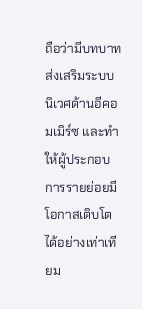ถือว่ามีบทบาทส่งเสริมระบบนิเวศด้านอีคอมเมิร์ซ และทำให้ผู้ประกอบการรายย่อยมีโอกาสเติบโตได้อย่างเท่าเทียม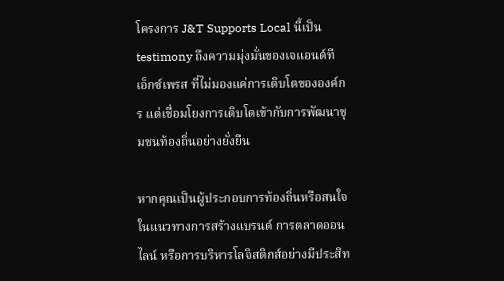โครงการ J&T Supports Local นี้เป็น testimony ถึงความมุ่งมั่นของเจแอนด์ที เอ็กซ์เพรส ที่ไม่มองแค่การเติบโตขององค์กร แต่เชื่อมโยงการเติบโตเข้ากับการพัฒนาชุมชนท้องถิ่นอย่างยั่งยืน

หากคุณเป็นผู้ประกอบการท้องถิ่นหรือสนใจในแนวทางการสร้างแบรนด์ การตลาดออนไลน์ หรือการบริหารโลจิสติกส์อย่างมีประสิท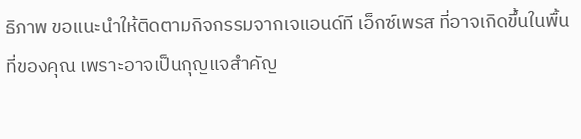ธิภาพ ขอแนะนำให้ติดตามกิจกรรมจากเจแอนด์ที เอ็กซ์เพรส ที่อาจเกิดขึ้นในพื้นที่ของคุณ เพราะอาจเป็นกุญแจสำคัญ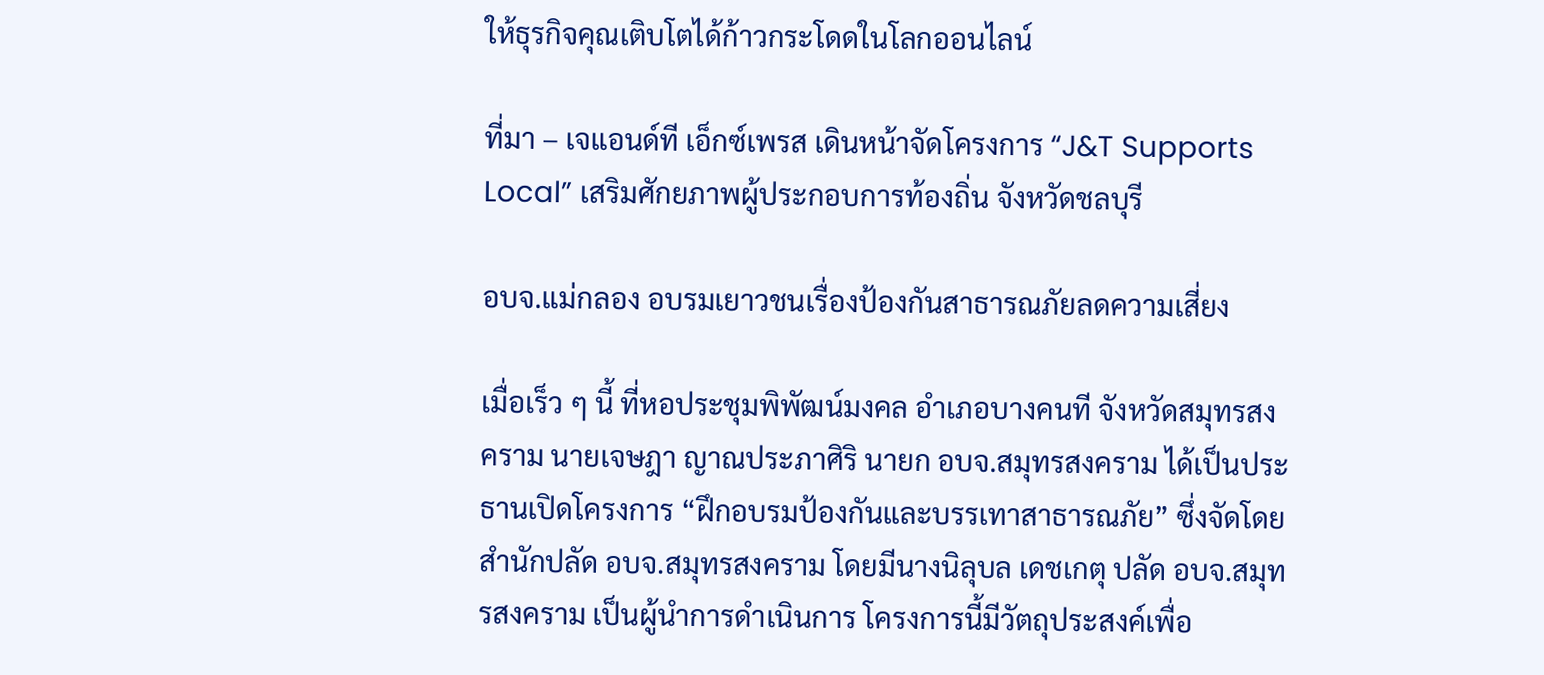ให้ธุรกิจคุณเติบโตได้ก้าวกระโดดในโลกออนไลน์

ที่มา – เจแอนด์ที เอ็กซ์เพรส เดินหน้าจัดโครงการ “J&T Supports Local” เสริมศักยภาพผู้ประกอบการท้องถิ่น จังหวัดชลบุรี

อบจ.แม่กลอง อบรมเยาวชนเรื่องป้องกันสาธารณภัยลดความเสี่ยง

เมื่อเร็ว ๆ นี้ ที่หอประชุมพิพัฒน์มงคล อำเภอบางคนที จังหวัดสมุทรสงคราม นายเจษฎา ญาณประภาศิริ นายก อบจ.สมุทรสงคราม ได้เป็นประธานเปิดโครงการ “ฝึกอบรมป้องกันและบรรเทาสาธารณภัย” ซึ่งจัดโดยสำนักปลัด อบจ.สมุทรสงคราม โดยมีนางนิลุบล เดชเกตุ ปลัด อบจ.สมุทรสงคราม เป็นผู้นำการดำเนินการ โครงการนี้มีวัตถุประสงค์เพื่อ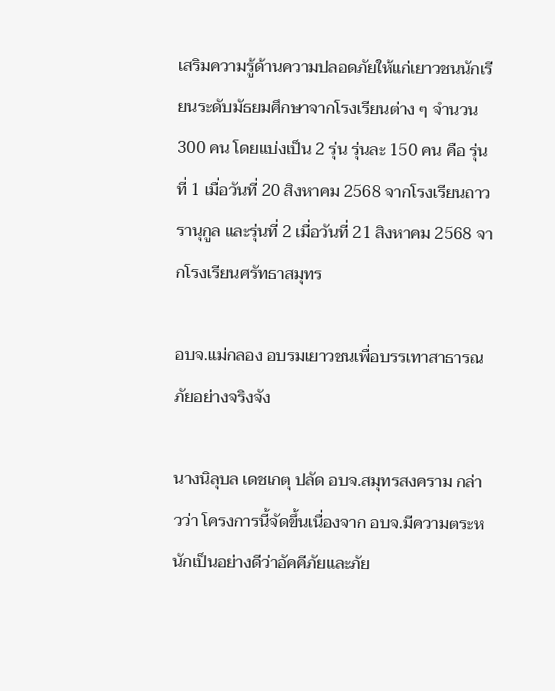เสริมความรู้ด้านความปลอดภัยให้แก่เยาวชนนักเรียนระดับมัธยมศึกษาจากโรงเรียนต่าง ๆ จำนวน 300 คน โดยแบ่งเป็น 2 รุ่น รุ่นละ 150 คน คือ รุ่นที่ 1 เมื่อวันที่ 20 สิงหาคม 2568 จากโรงเรียนถาวรานุกูล และรุ่นที่ 2 เมื่อวันที่ 21 สิงหาคม 2568 จากโรงเรียนศรัทธาสมุทร

อบจ.แม่กลอง อบรมเยาวชนเพื่อบรรเทาสาธารณภัยอย่างจริงจัง

นางนิลุบล เดชเกตุ ปลัด อบจ.สมุทรสงคราม กล่าวว่า โครงการนี้จัดขึ้นเนื่องจาก อบจ.มีความตระหนักเป็นอย่างดีว่าอัคคีภัยและภัย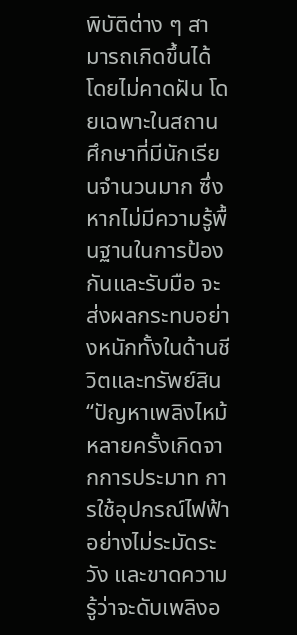พิบัติต่าง ๆ สามารถเกิดขึ้นได้โดยไม่คาดฝัน โดยเฉพาะในสถานศึกษาที่มีนักเรียนจำนวนมาก ซึ่งหากไม่มีความรู้พื้นฐานในการป้องกันและรับมือ จะส่งผลกระทบอย่างหนักทั้งในด้านชีวิตและทรัพย์สิน “ปัญหาเพลิงไหม้หลายครั้งเกิดจากการประมาท การใช้อุปกรณ์ไฟฟ้าอย่างไม่ระมัดระวัง และขาดความรู้ว่าจะดับเพลิงอ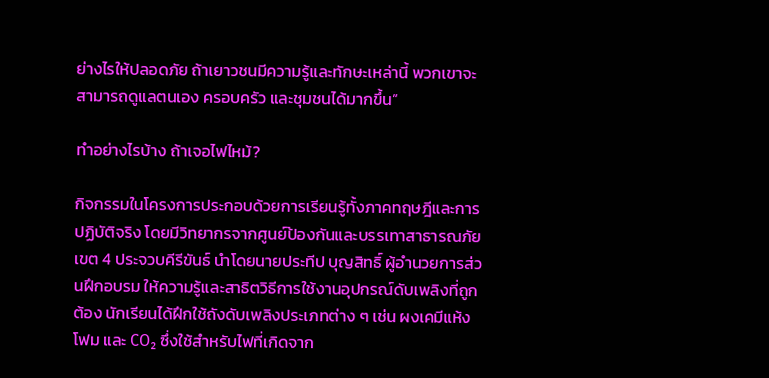ย่างไรให้ปลอดภัย ถ้าเยาวชนมีความรู้และทักษะเหล่านี้ พวกเขาจะสามารถดูแลตนเอง ครอบครัว และชุมชนได้มากขึ้น”

ทำอย่างไรบ้าง ถ้าเจอไฟไหม้?

กิจกรรมในโครงการประกอบด้วยการเรียนรู้ทั้งภาคทฤษฎีและการปฏิบัติจริง โดยมีวิทยากรจากศูนย์ป้องกันและบรรเทาสาธารณภัย เขต 4 ประจวบคีรีขันธ์ นำโดยนายประทีป บุญสิทธิ์ ผู้อำนวยการส่วนฝึกอบรม ให้ความรู้และสาธิตวิธีการใช้งานอุปกรณ์ดับเพลิงที่ถูกต้อง นักเรียนได้ฝึกใช้ถังดับเพลิงประเภทต่าง ๆ เช่น ผงเคมีแห้ง โฟม และ CO₂ ซึ่งใช้สำหรับไฟที่เกิดจาก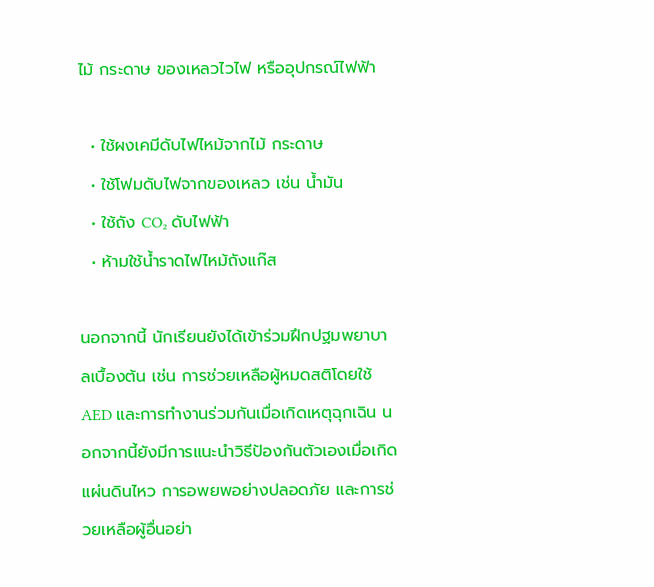ไม้ กระดาษ ของเหลวไวไฟ หรืออุปกรณ์ไฟฟ้า

  • ใช้ผงเคมีดับไฟไหม้จากไม้ กระดาษ
  • ใช้โฟมดับไฟจากของเหลว เช่น น้ำมัน
  • ใช้ถัง CO₂ ดับไฟฟ้า
  • ห้ามใช้น้ำราดไฟไหม้ถังแก๊ส

นอกจากนี้ นักเรียนยังได้เข้าร่วมฝึกปฐมพยาบาลเบื้องต้น เช่น การช่วยเหลือผู้หมดสติโดยใช้ AED และการทำงานร่วมกันเมื่อเกิดเหตุฉุกเฉิน นอกจากนี้ยังมีการแนะนำวิธีป้องกันตัวเองเมื่อเกิดแผ่นดินไหว การอพยพอย่างปลอดภัย และการช่วยเหลือผู้อื่นอย่า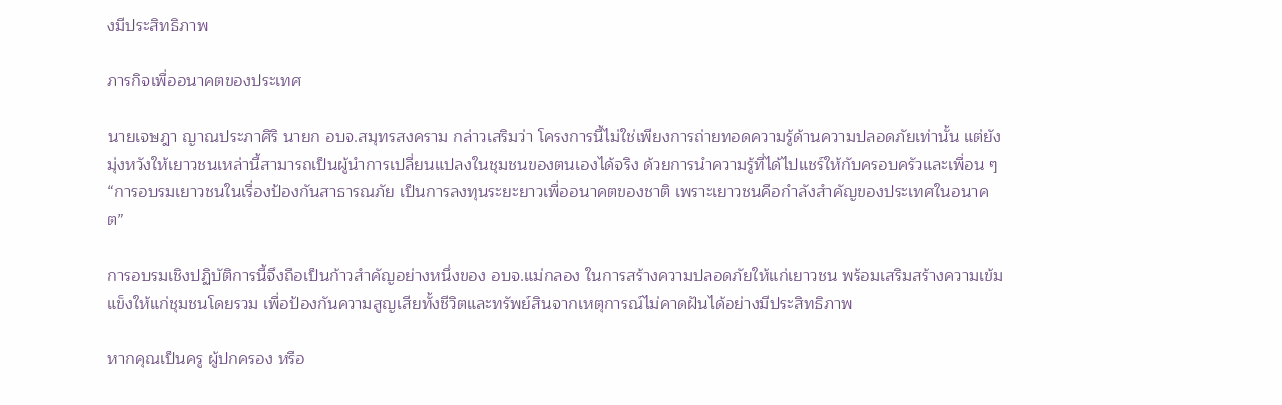งมีประสิทธิภาพ

ภารกิจเพื่ออนาคตของประเทศ

นายเจษฎา ญาณประภาศิริ นายก อบจ.สมุทรสงคราม กล่าวเสริมว่า โครงการนี้ไม่ใช่เพียงการถ่ายทอดความรู้ด้านความปลอดภัยเท่านั้น แต่ยังมุ่งหวังให้เยาวชนเหล่านี้สามารถเป็นผู้นำการเปลี่ยนแปลงในชุมชนของตนเองได้จริง ด้วยการนำความรู้ที่ได้ไปแชร์ให้กับครอบครัวและเพื่อน ๆ “การอบรมเยาวชนในเรื่องป้องกันสาธารณภัย เป็นการลงทุนระยะยาวเพื่ออนาคตของชาติ เพราะเยาวชนคือกำลังสำคัญของประเทศในอนาคต”

การอบรมเชิงปฏิบัติการนี้จึงถือเป็นก้าวสำคัญอย่างหนึ่งของ อบจ.แม่กลอง ในการสร้างความปลอดภัยให้แก่เยาวชน พร้อมเสริมสร้างความเข้มแข็งให้แก่ชุมชนโดยรวม เพื่อป้องกันความสูญเสียทั้งชีวิตและทรัพย์สินจากเหตุการณ์ไม่คาดฝันได้อย่างมีประสิทธิภาพ

หากคุณเป็นครู ผู้ปกครอง หรือ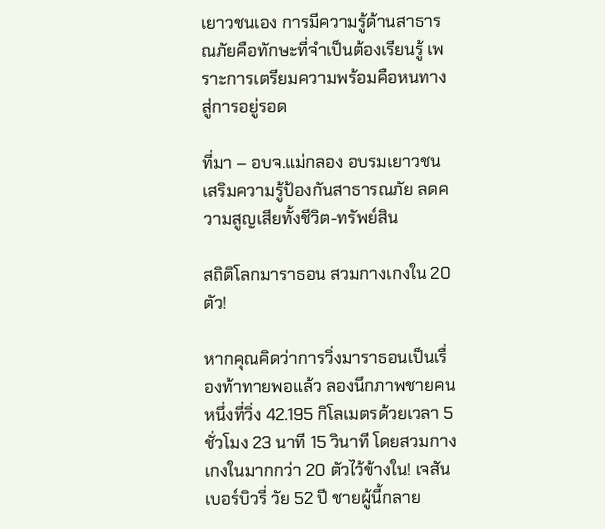เยาวชนเอง การมีความรู้ด้านสาธารณภัยคือทักษะที่จำเป็นต้องเรียนรู้ เพราะการเตรียมความพร้อมคือหนทางสู่การอยู่รอด

ที่มา – อบจ.แม่กลอง อบรมเยาวชนเสริมความรู้ป้องกันสาธารณภัย ลดความสูญเสียทั้งชีวิต-ทรัพย์สิน

สถิติโลกมาราธอน สวมกางเกงใน 20 ตัว!

หากคุณคิดว่าการวิ่งมาราธอนเป็นเรื่องท้าทายพอแล้ว ลองนึกภาพชายคนหนึ่งที่วิ่ง 42.195 กิโลเมตรด้วยเวลา 5 ชั่วโมง 23 นาที 15 วินาที โดยสวมกางเกงในมากกว่า 20 ตัวไว้ข้างใน! เจสัน เบอร์บิวรี่ วัย 52 ปี ชายผู้นี้กลาย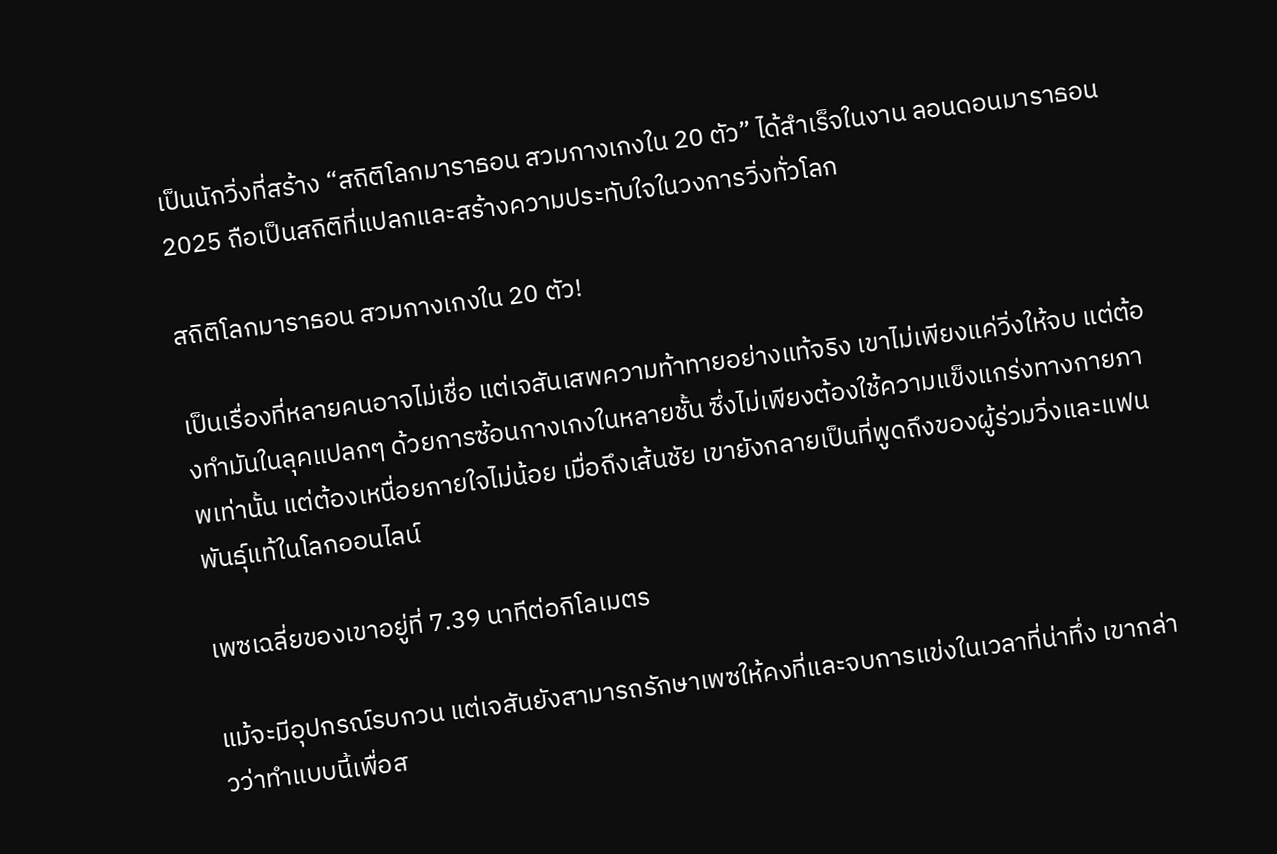เป็นนักวิ่งที่สร้าง “สถิติโลกมาราธอน สวมกางเกงใน 20 ตัว” ได้สำเร็จในงาน ลอนดอนมาราธอน 2025 ถือเป็นสถิติที่แปลกและสร้างความประทับใจในวงการวิ่งทั่วโลก

สถิติโลกมาราธอน สวมกางเกงใน 20 ตัว!

เป็นเรื่องที่หลายคนอาจไม่เชื่อ แต่เจสันเสพความท้าทายอย่างแท้จริง เขาไม่เพียงแค่วิ่งให้จบ แต่ต้องทำมันในลุคแปลกๆ ด้วยการซ้อนกางเกงในหลายชั้น ซึ่งไม่เพียงต้องใช้ความแข็งแกร่งทางกายภาพเท่านั้น แต่ต้องเหนื่อยกายใจไม่น้อย เมื่อถึงเส้นชัย เขายังกลายเป็นที่พูดถึงของผู้ร่วมวิ่งและแฟนพันธุ์แท้ในโลกออนไลน์

เพซเฉลี่ยของเขาอยู่ที่ 7.39 นาทีต่อกิโลเมตร

แม้จะมีอุปกรณ์รบกวน แต่เจสันยังสามารถรักษาเพซให้คงที่และจบการแข่งในเวลาที่น่าทึ่ง เขากล่าวว่าทำแบบนี้เพื่อส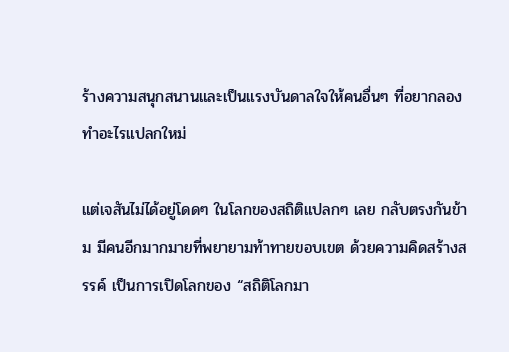ร้างความสนุกสนานและเป็นแรงบันดาลใจให้คนอื่นๆ ที่อยากลองทำอะไรแปลกใหม่

แต่เจสันไม่ได้อยู่โดดๆ ในโลกของสถิติแปลกๆ เลย กลับตรงกันข้าม มีคนอีกมากมายที่พยายามท้าทายขอบเขต ด้วยความคิดสร้างสรรค์ เป็นการเปิดโลกของ “สถิติโลกมา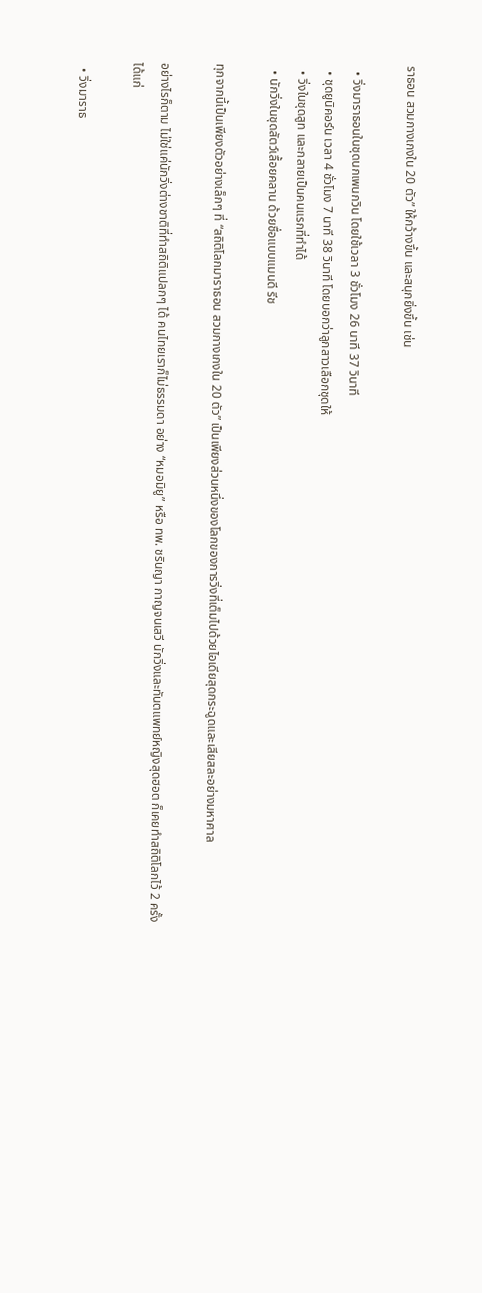ราธอน สวมกางเกงใน 20 ตัว” ให้กว้างขึ้น และสนุกยิ่งขึ้น เช่น

  • วิ่งมาราธอนในชุดนกเพนกวิน โดยใช้เวลา 3 ชั่วโมง 26 นาที 37 วินาที
  • ชุดยูนิคอร์น เวลา 4 ชั่วโมง 7 นาที 38 วินาที โดยบอกว่าลูกสาวเลือกชุดให้
  • วิ่งในชุดสูท และกลายเป็นคนแรกที่ทำได้
  • นักวิ่งในชุดสัตว์เลื้อยคลาน ด้วยชื่อแบบแมนดี รีช

ทุกจากนี้เป็นเพียงตัวอย่างเล็กๆ ที่ “สถิติโลกมาราธอน สวมกางเกงใน 20 ตัว” เป็นเพียงส่วนหนึ่งของโลกของการวิ่งที่เต็มไปด้วยไอเดียสุดกระฉูดและเสียสละอย่างมหาศาล

อย่างไรก็ตาม ไม่ใช่แค่นักวิ่งต่างชาติที่ทำสถิติแปลกๆ ได้ คนไทยเราก็ไม่ธรรมดา อย่าง “หมอมิยู” หรือ ทพ. ชรินญา กาญจนเสวี นักวิ่งและทันตแพทย์หญิงสุดฮอต ก็เคยทำสถิติโลกไว้ 2 ครั้ง ได้แก่

  • วิ่งมาราธ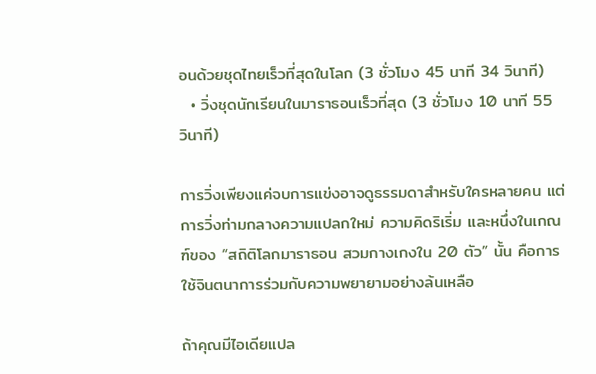อนด้วยชุดไทยเร็วที่สุดในโลก (3 ชั่วโมง 45 นาที 34 วินาที)
  • วิ่งชุดนักเรียนในมาราธอนเร็วที่สุด (3 ชั่วโมง 10 นาที 55 วินาที)

การวิ่งเพียงแค่จบการแข่งอาจดูธรรมดาสำหรับใครหลายคน แต่การวิ่งท่ามกลางความแปลกใหม่ ความคิดริเริ่ม และหนึ่งในเกณฑ์ของ “สถิติโลกมาราธอน สวมกางเกงใน 20 ตัว” นั้น คือการใช้จินตนาการร่วมกับความพยายามอย่างล้นเหลือ

ถ้าคุณมีไอเดียแปล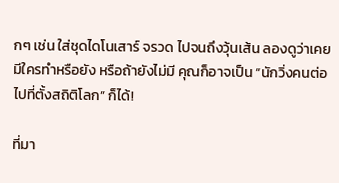กๆ เช่น ใส่ชุดไดโนเสาร์ จรวด ไปจนถึงวุ้นเส้น ลองดูว่าเคยมีใครทำหรือยัง หรือถ้ายังไม่มี คุณก็อาจเป็น “นักวิ่งคนต่อไปที่ตั้งสถิติโลก” ก็ได้!

ที่มา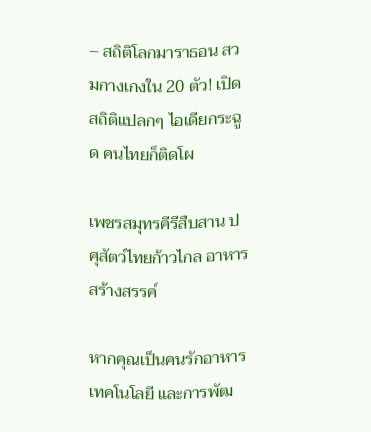– สถิติโลกมาราธอน สวมกางเกงใน 20 ตัว! เปิดสถิติแปลกๆ ไอเดียกระฉูด คนไทยก็ติดโผ

เพชรสมุทรคีรีสืบสาน ปศุสัตว์ไทยก้าวไกล อาหารสร้างสรรค์

หากคุณเป็นคนรักอาหาร เทคโนโลยี และการพัฒ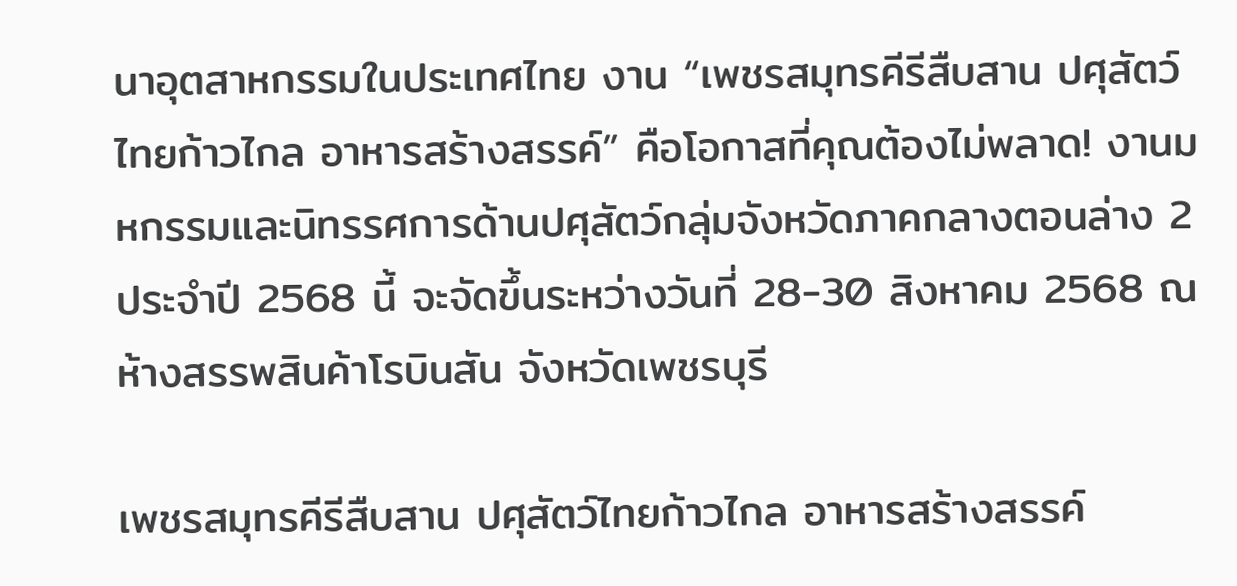นาอุตสาหกรรมในประเทศไทย งาน “เพชรสมุทรคีรีสืบสาน ปศุสัตว์ไทยก้าวไกล อาหารสร้างสรรค์” คือโอกาสที่คุณต้องไม่พลาด! งานมหกรรมและนิทรรศการด้านปศุสัตว์กลุ่มจังหวัดภาคกลางตอนล่าง 2 ประจำปี 2568 นี้ จะจัดขึ้นระหว่างวันที่ 28-30 สิงหาคม 2568 ณ ห้างสรรพสินค้าโรบินสัน จังหวัดเพชรบุรี

เพชรสมุทรคีรีสืบสาน ปศุสัตว์ไทยก้าวไกล อาหารสร้างสรรค์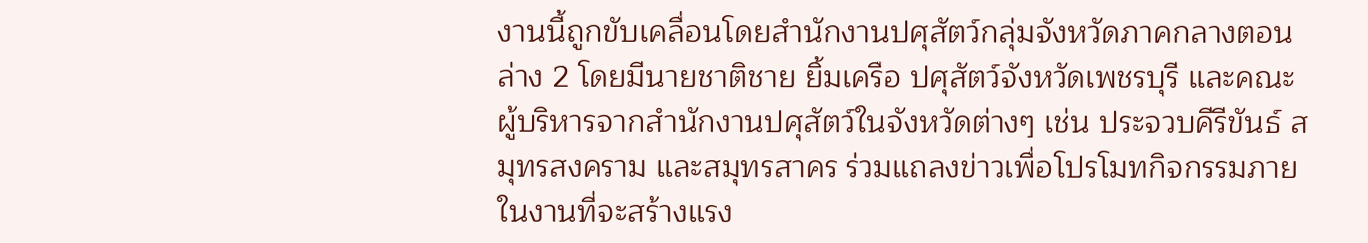งานนี้ถูกขับเคลื่อนโดยสำนักงานปศุสัตว์กลุ่มจังหวัดภาคกลางตอนล่าง 2 โดยมีนายชาติชาย ยิ้มเครือ ปศุสัตว์จังหวัดเพชรบุรี และคณะผู้บริหารจากสำนักงานปศุสัตว์ในจังหวัดต่างๆ เช่น ประจวบคีรีขันธ์ สมุทรสงคราม และสมุทรสาคร ร่วมแถลงข่าวเพื่อโปรโมทกิจกรรมภายในงานที่จะสร้างแรง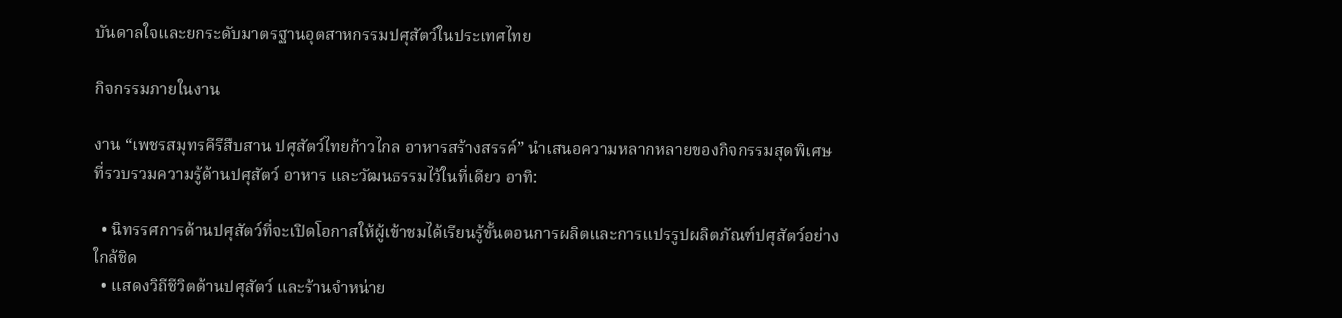บันดาลใจและยกระดับมาตรฐานอุตสาหกรรมปศุสัตว์ในประเทศไทย

กิจกรรมภายในงาน

งาน “เพชรสมุทรคีรีสืบสาน ปศุสัตว์ไทยก้าวไกล อาหารสร้างสรรค์” นำเสนอความหลากหลายของกิจกรรมสุดพิเศษ ที่รวบรวมความรู้ด้านปศุสัตว์ อาหาร และวัฒนธรรมไว้ในที่เดียว อาทิ:

  • นิทรรศการด้านปศุสัตว์ที่จะเปิดโอกาสให้ผู้เข้าชมได้เรียนรู้ขั้นตอนการผลิตและการแปรรูปผลิตภัณฑ์ปศุสัตว์อย่างใกล้ชิด
  • แสดงวิถีชีวิตด้านปศุสัตว์ และร้านจำหน่าย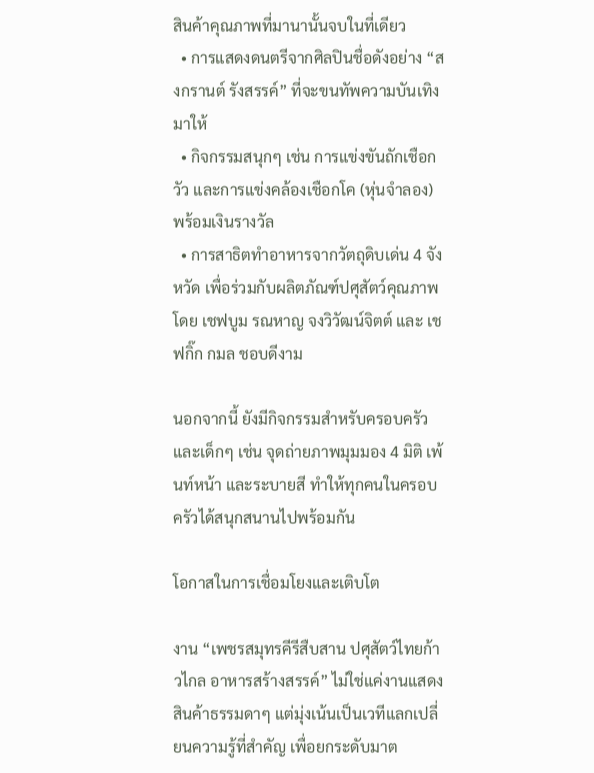สินค้าคุณภาพที่มานานั้นจบในที่เดียว
  • การแสดงดนตรีจากศิลปินชื่อดังอย่าง “สงกรานต์ รังสรรค์” ที่จะขนทัพความบันเทิงมาให้
  • กิจกรรมสนุกๆ เช่น การแข่งขันถักเชือกวัว และการแข่งคล้องเชือกโค (หุ่นจำลอง) พร้อมเงินรางวัล
  • การสาธิตทำอาหารจากวัตถุดิบเด่น 4 จังหวัด เพื่อร่วมกับผลิตภัณฑ์ปศุสัตว์คุณภาพ โดย เชฟบูม รณหาญ จงวิวัฒน์จิตต์ และ เชฟกิ๊ก กมล ชอบดีงาม

นอกจากนี้ ยังมีกิจกรรมสำหรับครอบครัวและเด็กๆ เช่น จุดถ่ายภาพมุมมอง 4 มิติ เพ้นท์หน้า และระบายสี ทำให้ทุกคนในครอบครัวได้สนุกสนานไปพร้อมกัน

โอกาสในการเชื่อมโยงและเติบโต

งาน “เพชรสมุทรคีรีสืบสาน ปศุสัตว์ไทยก้าวไกล อาหารสร้างสรรค์” ไม่ใช่แค่งานแสดงสินค้าธรรมดาๆ แต่มุ่งเน้นเป็นเวทีแลกเปลี่ยนความรู้ที่สำคัญ เพื่อยกระดับมาต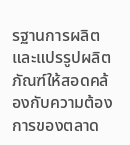รฐานการผลิตและแปรรูปผลิตภัณฑ์ให้สอดคล้องกับความต้องการของตลาด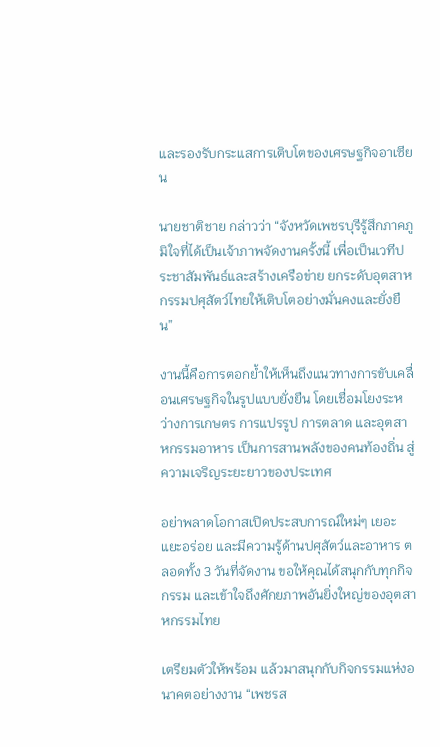และรองรับกระแสการเติบโตของเศรษฐกิจอาเซียน

นายชาติชาย กล่าวว่า “จังหวัดเพชรบุรีรู้สึกภาคภูมิใจที่ได้เป็นเจ้าภาพจัดงานครั้งนี้ เพื่อเป็นเวทีประชาสัมพันธ์และสร้างเครือข่าย ยกระดับอุตสาหกรรมปศุสัตว์ไทยให้เติบโตอย่างมั่นคงและยั่งยืน”

งานนี้คือการตอกย้ำให้เห็นถึงแนวทางการขับเคลื่อนเศรษฐกิจในรูปแบบยั่งยืน โดยเชื่อมโยงระหว่างการเกษตร การแปรรูป การตลาด และอุตสาหกรรมอาหาร เป็นการสานพลังของคนท้องถิ่น สู่ความเจริญระยะยาวของประเทศ

อย่าพลาดโอกาสเปิดประสบการณ์ใหม่ๆ เยอะแยะอร่อย และมีความรู้ด้านปศุสัตว์และอาหาร ตลอดทั้ง 3 วันที่จัดงาน ขอให้คุณได้สนุกกับทุกกิจกรรม และเข้าใจถึงศักยภาพอันยิ่งใหญ่ของอุตสาหกรรมไทย

เตรียมตัวให้พร้อม แล้วมาสนุกกับกิจกรรมแห่งอนาคตอย่างงาน “เพชรส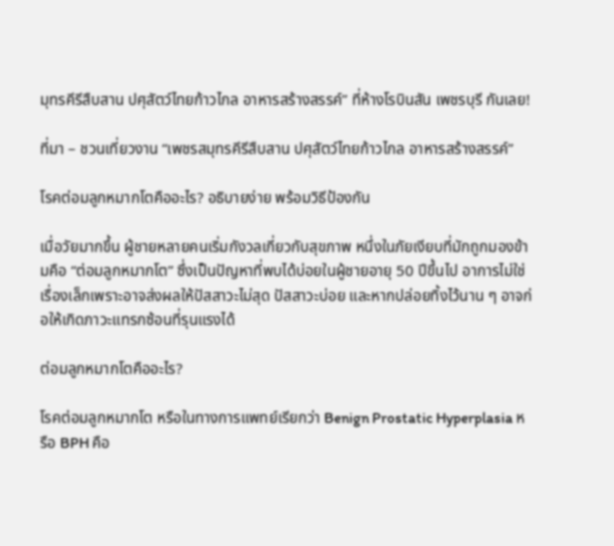มุทรคีรีสืบสาน ปศุสัตว์ไทยก้าวไกล อาหารสร้างสรรค์” ที่ห้างโรบินสัน เพชรบุรี กันเลย!

ที่มา – ชวนเที่ยวงาน “เพชรสมุทรคีรีสืบสาน ปศุสัตว์ไทยก้าวไกล อาหารสร้างสรรค์”

โรคต่อมลูกหมากโตคืออะไร? อธิบายง่าย พร้อมวิธีป้องกัน

เมื่อวัยมากขึ้น ผู้ชายหลายคนเริ่มกังวลเกี่ยวกับสุขภาพ หนึ่งในภัยเงียบที่มักถูกมองข้ามคือ “ต่อมลูกหมากโต” ซึ่งเป็นปัญหาที่พบได้บ่อยในผู้ชายอายุ 50 ปีขึ้นไป อาการไม่ใช่เรื่องเล็กเพราะอาจส่งผลให้ปัสสาวะไม่สุด ปัสสาวะบ่อย และหากปล่อยทิ้งไว้นาน ๆ อาจก่อให้เกิดภาวะแทรกซ้อนที่รุนแรงได้

ต่อมลูกหมากโตคืออะไร?

โรคต่อมลูกหมากโต หรือในทางการแพทย์เรียกว่า Benign Prostatic Hyperplasia หรือ BPH คือ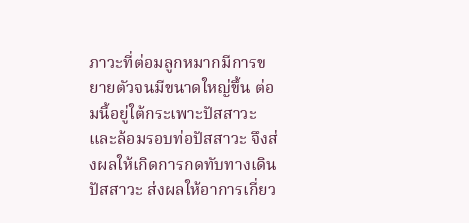ภาวะที่ต่อมลูกหมากมีการขยายตัวจนมีขนาดใหญ่ขึ้น ต่อมนี้อยู่ใต้กระเพาะปัสสาวะและล้อมรอบท่อปัสสาวะ จึงส่งผลให้เกิดการกดทับทางเดินปัสสาวะ ส่งผลให้อาการเกี่ยว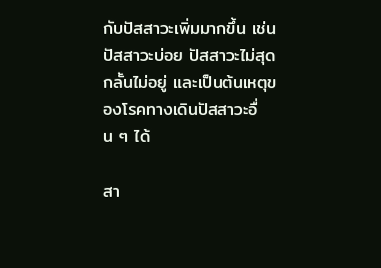กับปัสสาวะเพิ่มมากขึ้น เช่น ปัสสาวะบ่อย ปัสสาวะไม่สุด กลั้นไม่อยู่ และเป็นต้นเหตุของโรคทางเดินปัสสาวะอื่น ๆ ได้

สา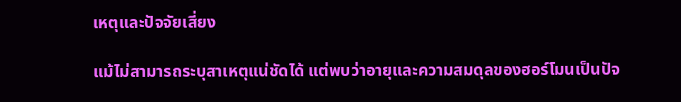เหตุและปัจจัยเสี่ยง

แม้ไม่สามารถระบุสาเหตุแน่ชัดได้ แต่พบว่าอายุและความสมดุลของฮอร์โมนเป็นปัจ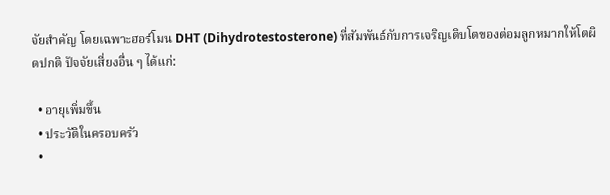จัยสำคัญ โดยเฉพาะฮอร์โมน DHT (Dihydrotestosterone) ที่สัมพันธ์กับการเจริญเติบโตของต่อมลูกหมากให้โตผิดปกติ ปัจจัยเสี่ยงอื่น ๆ ได้แก่:

  • อายุเพิ่มขึ้น
  • ประวัติในครอบครัว
  •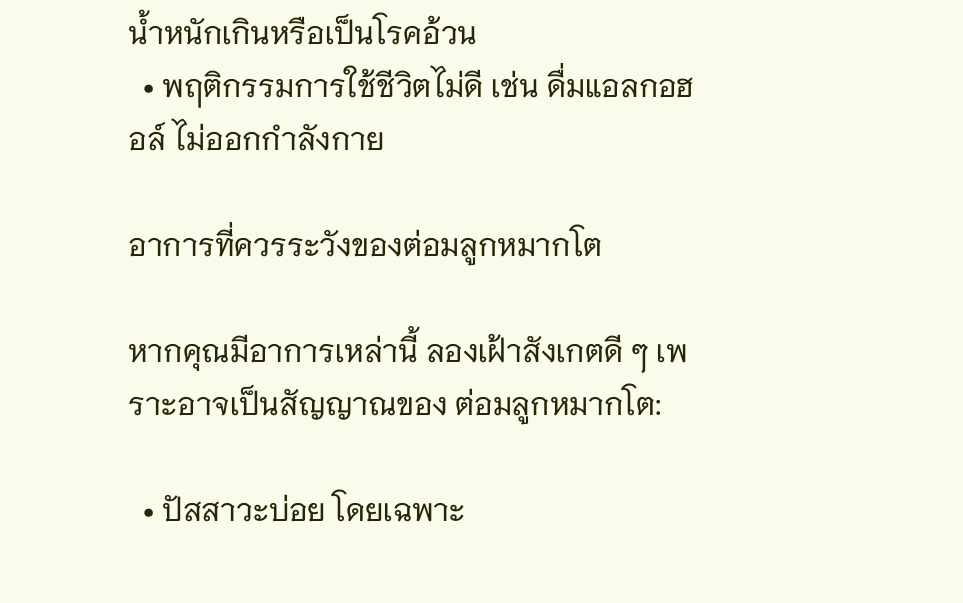น้ำหนักเกินหรือเป็นโรคอ้วน
  • พฤติกรรมการใช้ชีวิตไม่ดี เช่น ดื่มแอลกอฮอล์ ไม่ออกกำลังกาย

อาการที่ควรระวังของต่อมลูกหมากโต

หากคุณมีอาการเหล่านี้ ลองเฝ้าสังเกตดี ๆ เพราะอาจเป็นสัญญาณของ ต่อมลูกหมากโต:

  • ปัสสาวะบ่อย โดยเฉพาะ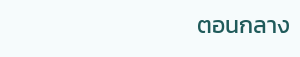ตอนกลาง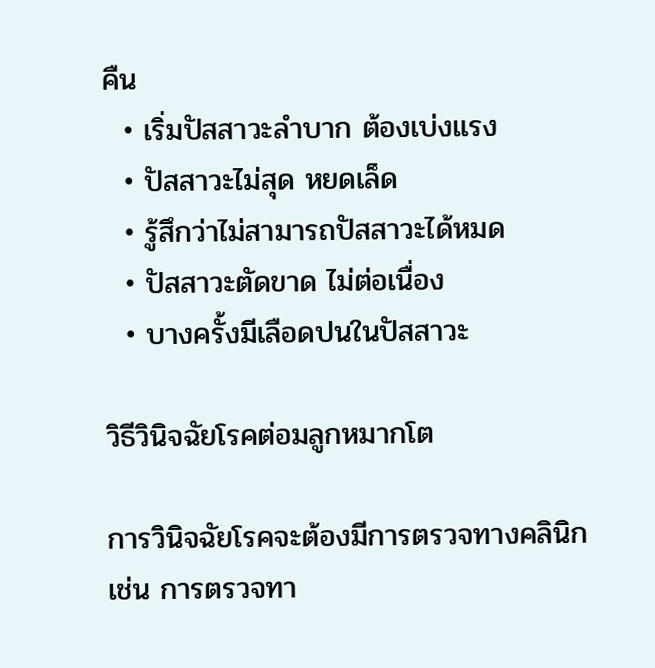คืน
  • เริ่มปัสสาวะลำบาก ต้องเบ่งแรง
  • ปัสสาวะไม่สุด หยดเล็ด
  • รู้สึกว่าไม่สามารถปัสสาวะได้หมด
  • ปัสสาวะตัดขาด ไม่ต่อเนื่อง
  • บางครั้งมีเลือดปนในปัสสาวะ

วิธีวินิจฉัยโรคต่อมลูกหมากโต

การวินิจฉัยโรคจะต้องมีการตรวจทางคลินิก เช่น การตรวจทา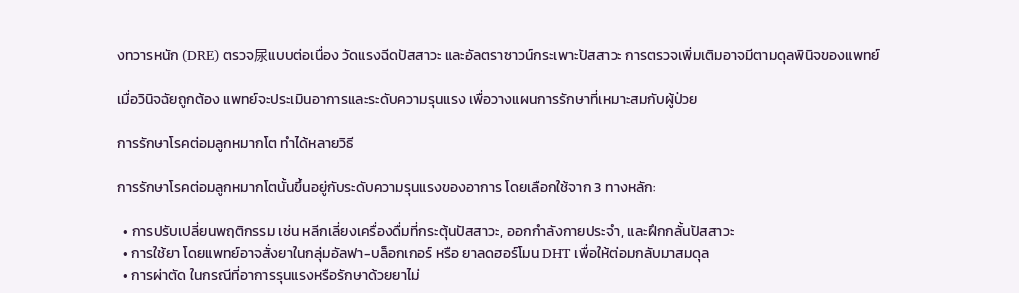งทวารหนัก (DRE) ตรวจ尿แบบต่อเนื่อง วัดแรงฉีดปัสสาวะ และอัลตราซาวน์กระเพาะปัสสาวะ การตรวจเพิ่มเติมอาจมีตามดุลพินิจของแพทย์

เมื่อวินิจฉัยถูกต้อง แพทย์จะประเมินอาการและระดับความรุนแรง เพื่อวางแผนการรักษาที่เหมาะสมกับผู้ป่วย

การรักษาโรคต่อมลูกหมากโต ทำได้หลายวิธี

การรักษาโรคต่อมลูกหมากโตนั้นขึ้นอยู่กับระดับความรุนแรงของอาการ โดยเลือกใช้จาก 3 ทางหลัก:

  • การปรับเปลี่ยนพฤติกรรม เช่น หลีกเลี่ยงเครื่องดื่มที่กระตุ้นปัสสาวะ, ออกกำลังกายประจำ, และฝึกกลั้นปัสสาวะ
  • การใช้ยา โดยแพทย์อาจสั่งยาในกลุ่มอัลฟา-บล็อกเกอร์ หรือ ยาลดฮอร์โมน DHT เพื่อให้ต่อมกลับมาสมดุล
  • การผ่าตัด ในกรณีที่อาการรุนแรงหรือรักษาด้วยยาไม่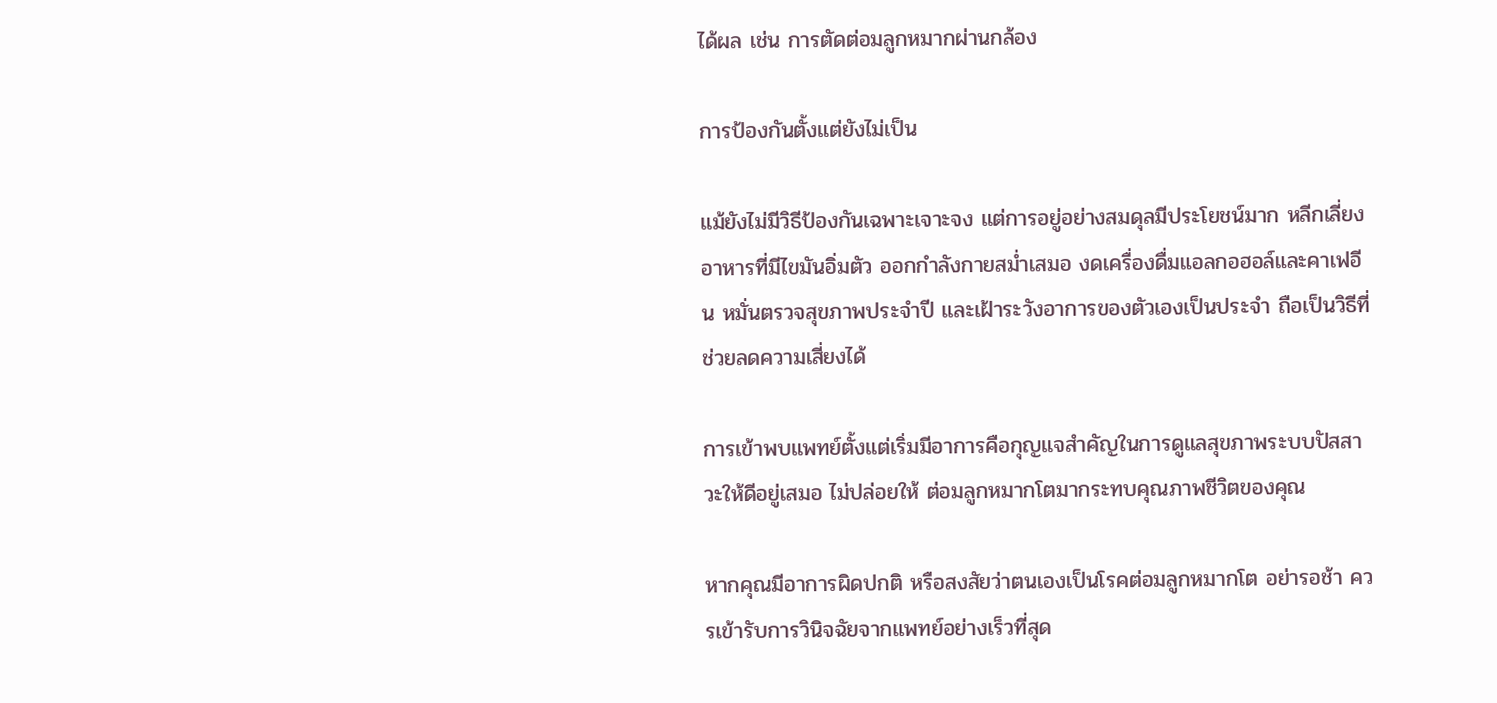ได้ผล เช่น การตัดต่อมลูกหมากผ่านกล้อง

การป้องกันตั้งแต่ยังไม่เป็น

แม้ยังไม่มีวิธีป้องกันเฉพาะเจาะจง แต่การอยู่อย่างสมดุลมีประโยชน์มาก หลีกเลี่ยงอาหารที่มีไขมันอิ่มตัว ออกกำลังกายสม่ำเสมอ งดเครื่องดื่มแอลกอฮอล์และคาเฟอีน หมั่นตรวจสุขภาพประจำปี และเฝ้าระวังอาการของตัวเองเป็นประจำ ถือเป็นวิธีที่ช่วยลดความเสี่ยงได้

การเข้าพบแพทย์ตั้งแต่เริ่มมีอาการคือกุญแจสำคัญในการดูแลสุขภาพระบบปัสสาวะให้ดีอยู่เสมอ ไม่ปล่อยให้ ต่อมลูกหมากโตมากระทบคุณภาพชีวิตของคุณ

หากคุณมีอาการผิดปกติ หรือสงสัยว่าตนเองเป็นโรคต่อมลูกหมากโต อย่ารอช้า ควรเข้ารับการวินิจฉัยจากแพทย์อย่างเร็วที่สุด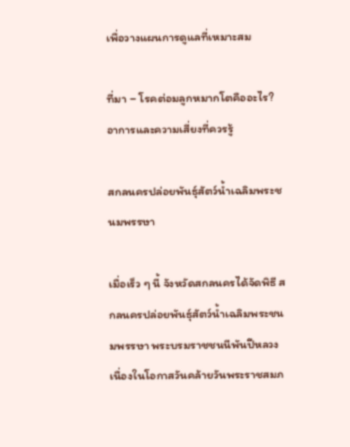เพื่อวางแผนการดูแลที่เหมาะสม

ที่มา – โรคต่อมลูกหมากโตคืออะไร? อาการและความเสี่ยงที่ควรรู้

สกลนครปล่อยพันธุ์สัตว์น้ำเฉลิมพระชนมพรรษา

เมื่อเร็ว ๆ นี้ จังหวัดสกลนครได้จัดพิธี สกลนครปล่อยพันธุ์สัตว์น้ำเฉลิมพระชนมพรรษา พระบรมราชชนนีพันปีหลวง เนื่องในโอกาสวันคล้ายวันพระราชสมภ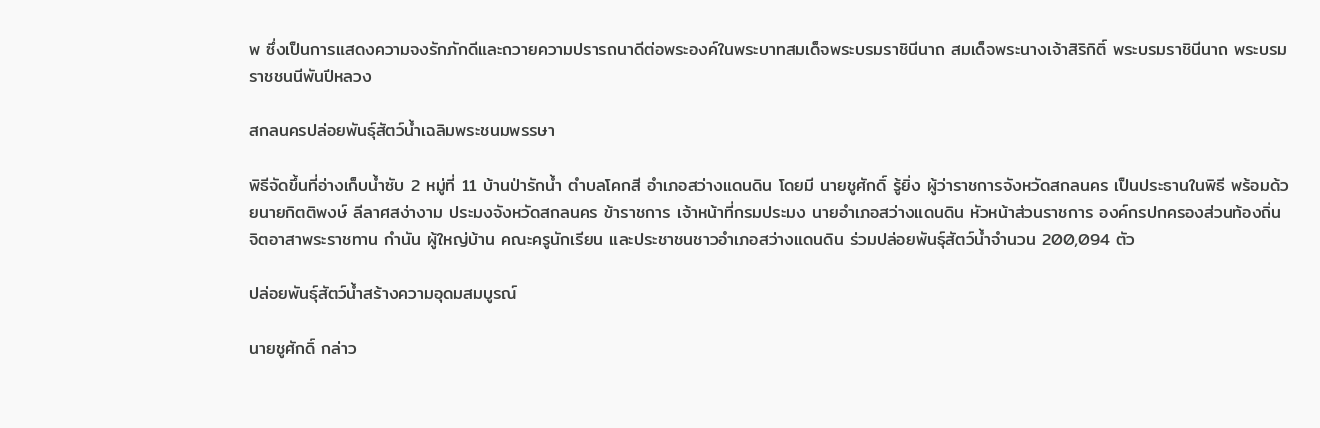พ ซึ่งเป็นการแสดงความจงรักภักดีและถวายความปรารถนาดีต่อพระองค์ในพระบาทสมเด็จพระบรมราชินีนาถ สมเด็จพระนางเจ้าสิริกิติ์ พระบรมราชินีนาถ พระบรมราชชนนีพันปีหลวง

สกลนครปล่อยพันธุ์สัตว์น้ำเฉลิมพระชนมพรรษา

พิธีจัดขึ้นที่อ่างเก็บน้ำซับ 2 หมู่ที่ 11 บ้านป่ารักน้ำ ตำบลโคกสี อำเภอสว่างแดนดิน โดยมี นายชูศักดิ์ รู้ยิ่ง ผู้ว่าราชการจังหวัดสกลนคร เป็นประธานในพิธี พร้อมด้วยนายกิตติพงษ์ ลีลาศสง่างาม ประมงจังหวัดสกลนคร ข้าราชการ เจ้าหน้าที่กรมประมง นายอำเภอสว่างแดนดิน หัวหน้าส่วนราชการ องค์กรปกครองส่วนท้องถิ่น จิตอาสาพระราชทาน กำนัน ผู้ใหญ่บ้าน คณะครูนักเรียน และประชาชนชาวอำเภอสว่างแดนดิน ร่วมปล่อยพันธุ์สัตว์น้ำจำนวน 200,094 ตัว

ปล่อยพันธุ์สัตว์น้ำสร้างความอุดมสมบูรณ์

นายชูศักดิ์ กล่าว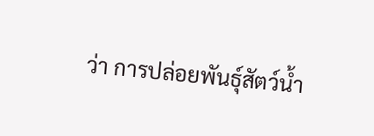ว่า การปล่อยพันธุ์สัตว์น้ำ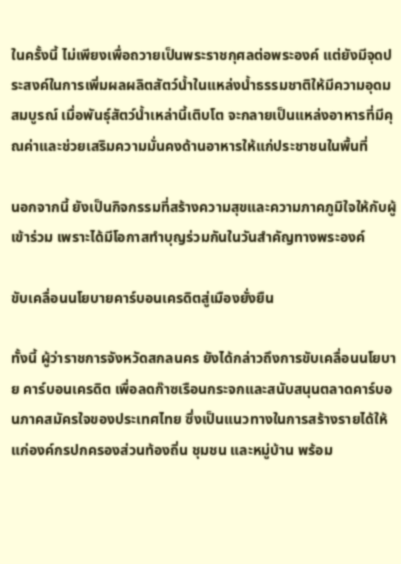ในครั้งนี้ ไม่เพียงเพื่อถวายเป็นพระราชกุศลต่อพระองค์ แต่ยังมีจุดประสงค์ในการเพิ่มผลผลิตสัตว์น้ำในแหล่งน้ำธรรมชาติให้มีความอุดมสมบูรณ์ เมื่อพันธุ์สัตว์น้ำเหล่านี้เติบโต จะกลายเป็นแหล่งอาหารที่มีคุณค่าและช่วยเสริมความมั่นคงด้านอาหารให้แก่ประชาชนในพื้นที่

นอกจากนี้ ยังเป็นกิจกรรมที่สร้างความสุขและความภาคภูมิใจให้กับผู้เข้าร่วม เพราะได้มีโอกาสทำบุญร่วมกันในวันสำคัญทางพระองค์

ขับเคลื่อนนโยบายคาร์บอนเครดิตสู่เมืองยั่งยืน

ทั้งนี้ ผู้ว่าราชการจังหวัดสกลนคร ยังได้กล่าวถึงการขับเคลื่อนนโยบาย คาร์บอนเครดิต เพื่อลดก๊าซเรือนกระจกและสนับสนุนตลาดคาร์บอนภาคสมัครใจของประเทศไทย ซึ่งเป็นแนวทางในการสร้างรายได้ให้แก่องค์กรปกครองส่วนท้องถิ่น ชุมชน และหมู่บ้าน พร้อม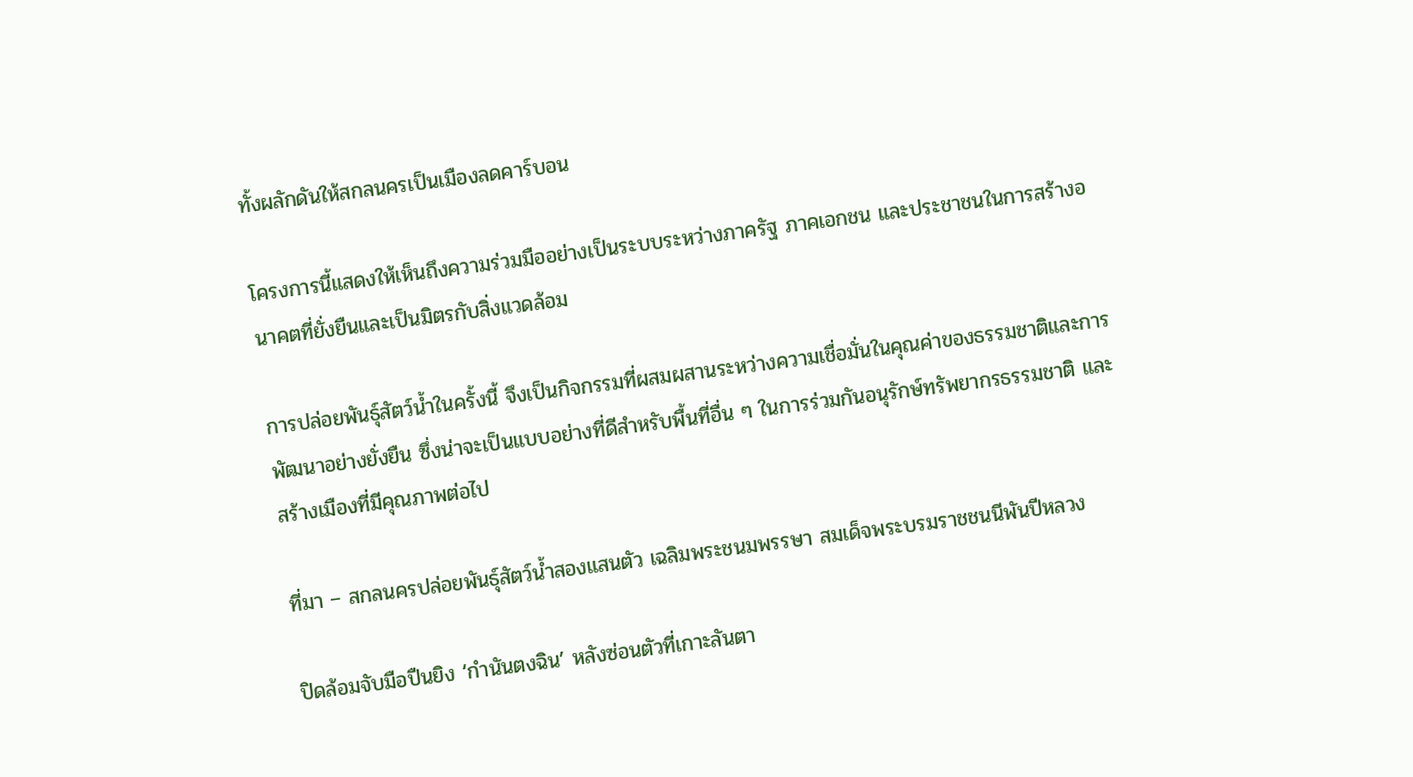ทั้งผลักดันให้สกลนครเป็นเมืองลดคาร์บอน

โครงการนี้แสดงให้เห็นถึงความร่วมมืออย่างเป็นระบบระหว่างภาครัฐ ภาคเอกชน และประชาชนในการสร้างอนาคตที่ยั่งยืนและเป็นมิตรกับสิ่งแวดล้อม

การปล่อยพันธุ์สัตว์น้ำในครั้งนี้ จึงเป็นกิจกรรมที่ผสมผสานระหว่างความเชื่อมั่นในคุณค่าของธรรมชาติและการพัฒนาอย่างยั่งยืน ซึ่งน่าจะเป็นแบบอย่างที่ดีสำหรับพื้นที่อื่น ๆ ในการร่วมกันอนุรักษ์ทรัพยากรธรรมชาติ และสร้างเมืองที่มีคุณภาพต่อไป

ที่มา – สกลนครปล่อยพันธุ์สัตว์น้ำสองแสนตัว เฉลิมพระชนมพรรษา สมเด็จพระบรมราชชนนีพันปีหลวง

ปิดล้อมจับมือปืนยิง ‘กำนันตงฉิน’ หลังซ่อนตัวที่เกาะลันตา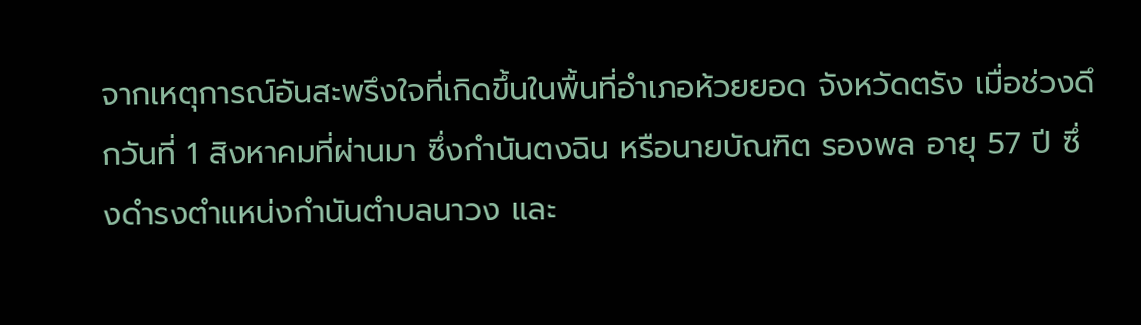จากเหตุการณ์อันสะพรึงใจที่เกิดขึ้นในพื้นที่อำเภอห้วยยอด จังหวัดตรัง เมื่อช่วงดึกวันที่ 1 สิงหาคมที่ผ่านมา ซึ่งกำนันตงฉิน หรือนายบัณฑิต รองพล อายุ 57 ปี ซึ่งดำรงตำแหน่งกำนันตำบลนาวง และ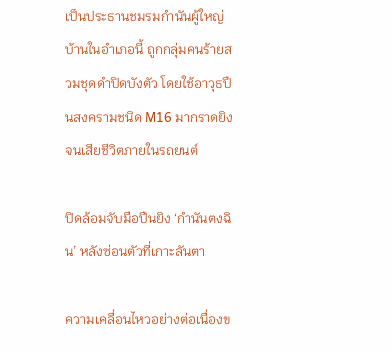เป็นประธานชมรมกำนันผู้ใหญ่บ้านในอำเภอนี้ ถูกกลุ่มคนร้ายสวมชุดดำปิดบังตัว โดยใช้อาวุธปืนสงครามชนิด M16 มากราดยิงจนเสียชีวิตภายในรถยนต์

ปิดล้อมจับมือปืนยิง ‘กำนันตงฉิน’ หลังซ่อนตัวที่เกาะลันตา

ความเคลื่อนไหวอย่างต่อเนื่องข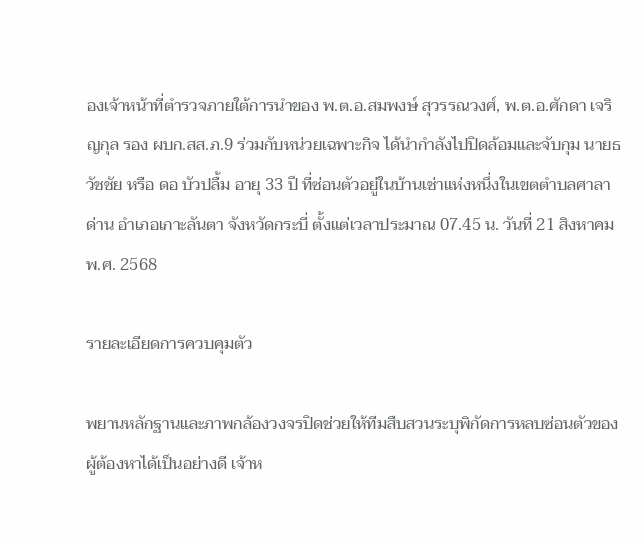องเจ้าหน้าที่ตำรวจภายใต้การนำของ พ.ต.อ.สมพงษ์ สุวรรณวงศ์, พ.ต.อ.ศักดา เจริญกุล รอง ผบก.สส.ภ.9 ร่วมกับหน่วยเฉพาะกิจ ได้นำกำลังไปปิดล้อมและจับกุม นายธวัชชัย หรือ ดอ บัวปลื้ม อายุ 33 ปี ที่ซ่อนตัวอยู่ในบ้านเช่าแห่งหนึ่งในเขตตำบลศาลาด่าน อำเภอเกาะลันตา จังหวัดกระบี่ ตั้งแต่เวลาประมาณ 07.45 น. วันที่ 21 สิงหาคม พ.ศ. 2568

รายละเอียดการควบคุมตัว

พยานหลักฐานและภาพกล้องวงจรปิดช่วยให้ทีมสืบสวนระบุพิกัดการหลบซ่อนตัวของผู้ต้องหาได้เป็นอย่างดี เจ้าห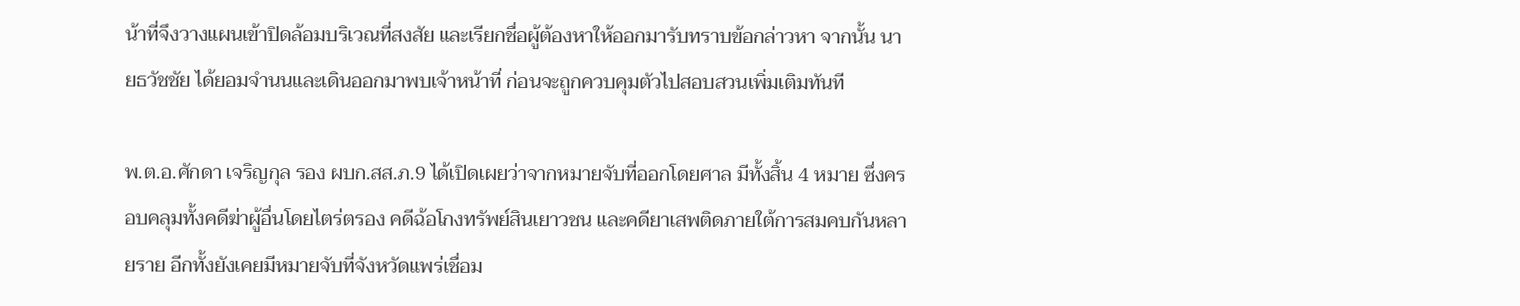น้าที่จึงวางแผนเข้าปิดล้อมบริเวณที่สงสัย และเรียกชื่อผู้ต้องหาให้ออกมารับทราบข้อกล่าวหา จากนั้น นายธวัชชัย ได้ยอมจำนนและเดินออกมาพบเจ้าหน้าที่ ก่อนจะถูกควบคุมตัวไปสอบสวนเพิ่มเติมทันที

พ.ต.อ.ศักดา เจริญกุล รอง ผบก.สส.ภ.9 ได้เปิดเผยว่าจากหมายจับที่ออกโดยศาล มีทั้งสิ้น 4 หมาย ซึ่งครอบคลุมทั้งคดีฆ่าผู้อื่นโดยไตร่ตรอง คดีฉ้อโกงทรัพย์สินเยาวชน และคดียาเสพติดภายใต้การสมคบกันหลายราย อีกทั้งยังเคยมีหมายจับที่จังหวัดแพร่เชื่อม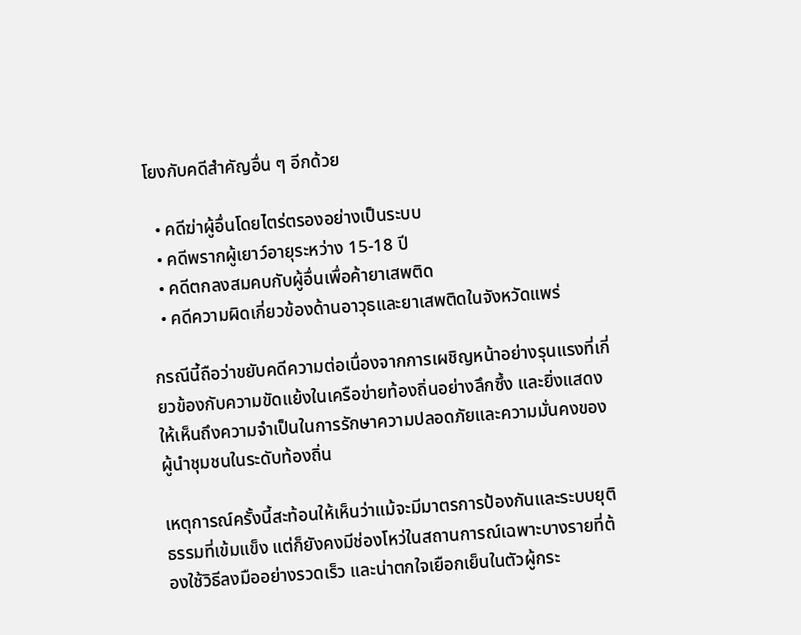โยงกับคดีสำคัญอื่น ๆ อีกด้วย

  • คดีฆ่าผู้อื่นโดยไตร่ตรองอย่างเป็นระบบ
  • คดีพรากผู้เยาว์อายุระหว่าง 15-18 ปี
  • คดีตกลงสมคบกับผู้อื่นเพื่อค้ายาเสพติด
  • คดีความผิดเกี่ยวข้องด้านอาวุธและยาเสพติดในจังหวัดแพร่

กรณีนี้ถือว่าขยับคดีความต่อเนื่องจากการเผชิญหน้าอย่างรุนแรงที่เกี่ยวข้องกับความขัดแย้งในเครือข่ายท้องถิ่นอย่างลึกซึ้ง และยิ่งแสดงให้เห็นถึงความจำเป็นในการรักษาความปลอดภัยและความมั่นคงของผู้นำชุมชนในระดับท้องถิ่น

เหตุการณ์ครั้งนี้สะท้อนให้เห็นว่าแม้จะมีมาตรการป้องกันและระบบยุติธรรมที่เข้มแข็ง แต่ก็ยังคงมีช่องโหว่ในสถานการณ์เฉพาะบางรายที่ต้องใช้วิธีลงมืออย่างรวดเร็ว และน่าตกใจเยือกเย็นในตัวผู้กระ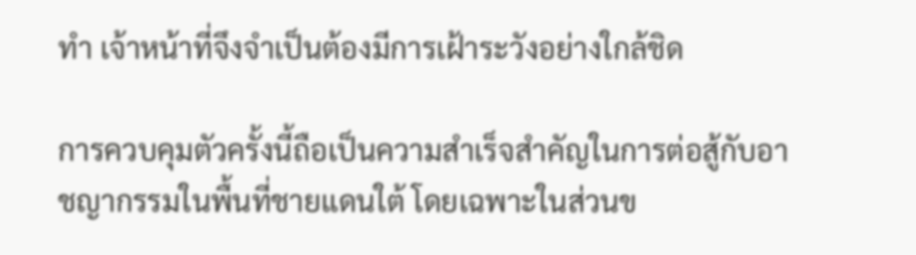ทำ เจ้าหน้าที่จึงจำเป็นต้องมีการเฝ้าระวังอย่างใกล้ชิด

การควบคุมตัวครั้งนี้ถือเป็นความสำเร็จสำคัญในการต่อสู้กับอาชญากรรมในพื้นที่ชายแดนใต้ โดยเฉพาะในส่วนข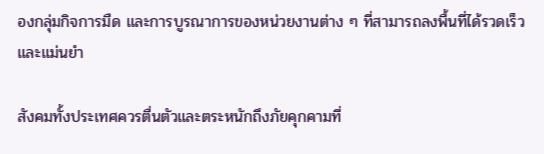องกลุ่มกิจการมืด และการบูรณาการของหน่วยงานต่าง ๆ ที่สามารถลงพื้นที่ได้รวดเร็วและแม่นยำ

สังคมทั้งประเทศควรตื่นตัวและตระหนักถึงภัยคุกคามที่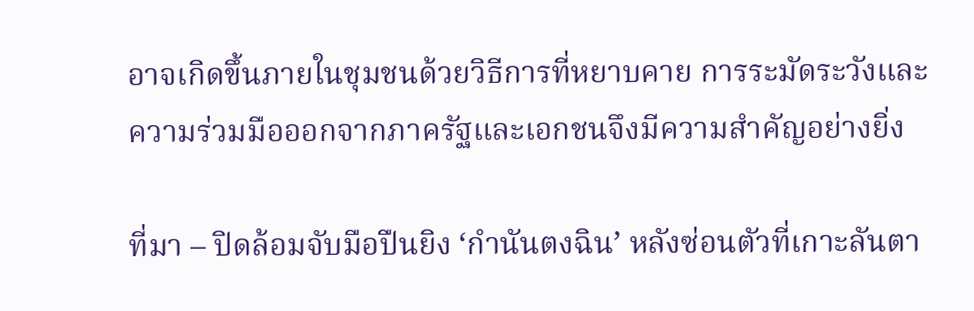อาจเกิดขึ้นภายในชุมชนด้วยวิธีการที่หยาบคาย การระมัดระวังและความร่วมมือออกจากภาครัฐและเอกชนจึงมีความสำคัญอย่างยิ่ง

ที่มา – ปิดล้อมจับมือปืนยิง ‘กำนันตงฉิน’ หลังซ่อนตัวที่เกาะลันตา